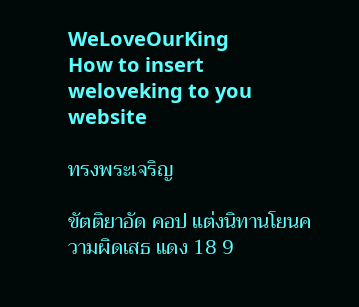WeLoveOurKing
How to insert weloveking to you website

ทรงพระเจริญ

ขัตติยาอัด คอป แต่งนิทานโยนความผิดเสธ แดง 18 9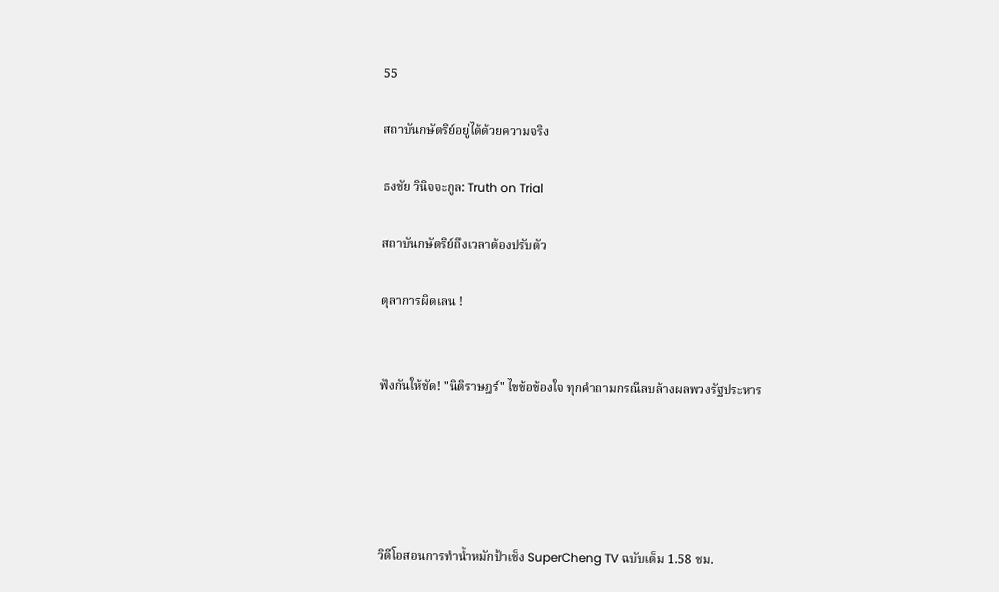55

สถาบันกษัตริย์อยู่ได้ด้วยความจริง

ธงชัย วินิจจะกูล: Truth on Trial

สถาบันกษัตริย์ถึงเวลาต้องปรับตัว

ตุลาการผิดเลน !


ฟังกันให้ชัด! "นิติราษฎร์" ไขข้อข้องใจ ทุกคำถามกรณีลบล้างผลพวงรัฐประหาร





วิดีโอสอนการทำน้ำหมักป้าเช็ง SuperCheng TV ฉบับเต็ม 1.58 ชม.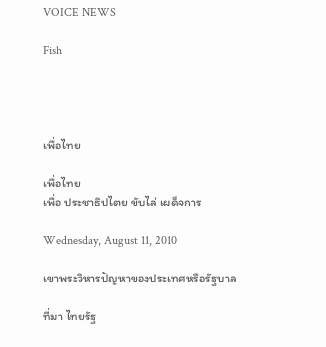VOICE NEWS

Fish




เพื่อไทย

เพื่อไทย
เพื่อ ประชาธิปไตย ขับไล่ เผด็จการ

Wednesday, August 11, 2010

เขาพระวิหารปัญหาของประเทศหรือรัฐบาล

ที่มา ไทยรัฐ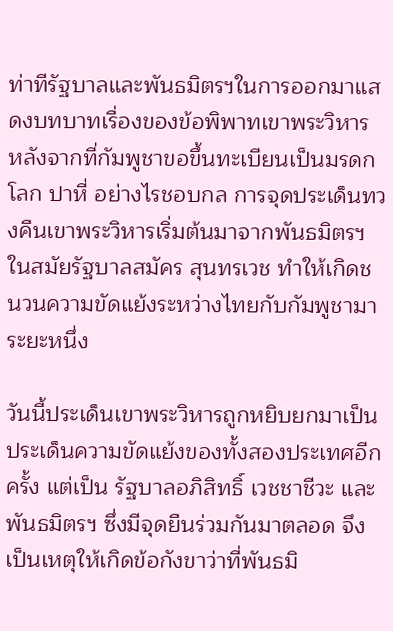ท่าทีรัฐบาลและพันธมิตรฯในการออกมาแสดงบทบาทเรื่องของข้อพิพาทเขาพระวิหาร หลังจากที่กัมพูชาขอขึ้นทะเบียนเป็นมรดกโลก ปาหี่ อย่างไรชอบกล การจุดประเด็นทวงคืนเขาพระวิหารเริ่มต้นมาจากพันธมิตรฯในสมัยรัฐบาลสมัคร สุนทรเวช ทำให้เกิดชนวนความขัดแย้งระหว่างไทยกับกัมพูชามาระยะหนึ่ง

วันนี้ประเด็นเขาพระวิหารถูกหยิบยกมาเป็นประเด็นความขัดแย้งของทั้งสองประเทศอีกครั้ง แต่เป็น รัฐบาลอภิสิทธิ์ เวชชาชีวะ และพันธมิตรฯ ซึ่งมีจุดยืนร่วมกันมาตลอด จึงเป็นเหตุให้เกิดข้อกังขาว่าที่พันธมิ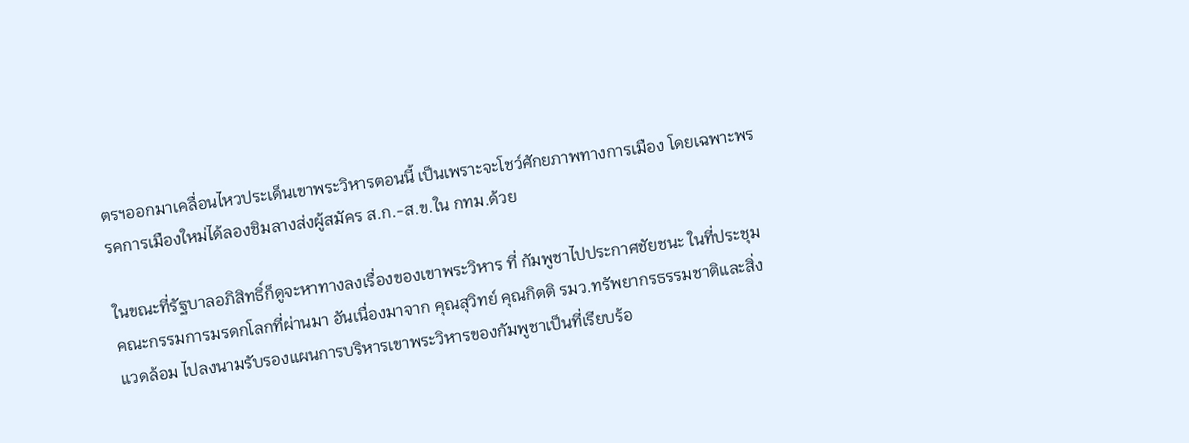ตรฯออกมาเคลื่อนไหวประเด็นเขาพระวิหารตอนนี้ เป็นเพราะจะโชว์ศักยภาพทางการเมือง โดยเฉพาะพรรคการเมืองใหม่ได้ลองชิมลางส่งผู้สมัคร ส.ก.-ส.ข.ใน กทม.ด้วย

ในขณะที่รัฐบาลอภิสิทธิ์ก็ดูจะหาทางลงเรื่องของเขาพระวิหาร ที่ กัมพูชาไปประกาศชัยชนะ ในที่ประชุมคณะกรรมการมรดกโลกที่ผ่านมา อันเนื่องมาจาก คุณสุวิทย์ คุณกิตติ รมว.ทรัพยากรธรรมชาติและสิ่งแวดล้อม ไปลงนามรับรองแผนการบริหารเขาพระวิหารของกัมพูชาเป็นที่เรียบร้อ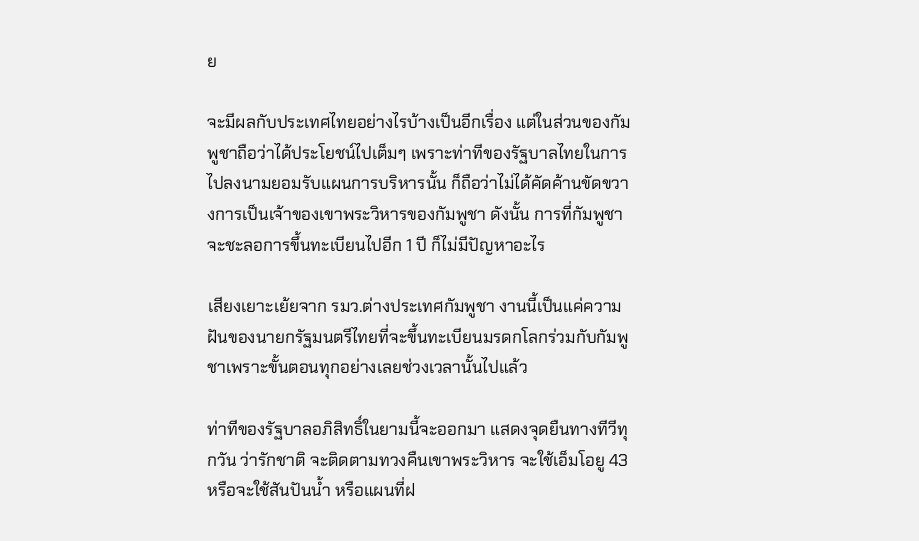ย

จะมีผลกับประเทศไทยอย่างไรบ้างเป็นอีกเรื่อง แต่ในส่วนของกัมพูชาถือว่าได้ประโยชน์ไปเต็มๆ เพราะท่าทีของรัฐบาลไทยในการไปลงนามยอมรับแผนการบริหารนั้น ก็ถือว่าไม่ได้คัดค้านขัดขวางการเป็นเจ้าของเขาพระวิหารของกัมพูชา ดังนั้น การที่กัมพูชาจะชะลอการขึ้นทะเบียนไปอีก 1 ปี ก็ไม่มีปัญหาอะไร

เสียงเยาะเย้ยจาก รมว.ต่างประเทศกัมพูชา งานนี้เป็นแค่ความฝันของนายกรัฐมนตรีไทยที่จะขึ้นทะเบียนมรดกโลกร่วมกับกัมพูชาเพราะขั้นตอนทุกอย่างเลยช่วงเวลานั้นไปแล้ว

ท่าทีของรัฐบาลอภิสิทธิ์ในยามนี้จะออกมา แสดงจุดยืนทางทีวีทุกวัน ว่ารักชาติ จะติดตามทวงคืนเขาพระวิหาร จะใช้เอ็มโอยู 43 หรือจะใช้สันปันน้ำ หรือแผนที่ฝ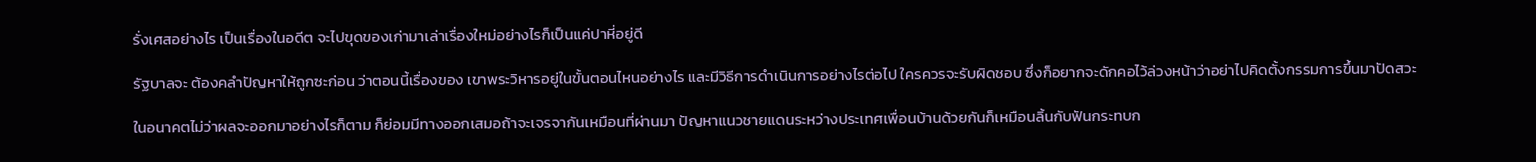รั่งเศสอย่างไร เป็นเรื่องในอดีต จะไปขุดของเก่ามาเล่าเรื่องใหม่อย่างไรก็เป็นแค่ปาหี่อยู่ดี

รัฐบาลจะ ต้องคลำปัญหาให้ถูกซะก่อน ว่าตอนนี้เรื่องของ เขาพระวิหารอยู่ในขั้นตอนไหนอย่างไร และมีวิธีการดำเนินการอย่างไรต่อไป ใครควรจะรับผิดชอบ ซึ่งก็อยากจะดักคอไว้ล่วงหน้าว่าอย่าไปคิดตั้งกรรมการขึ้นมาปัดสวะ

ในอนาคตไม่ว่าผลจะออกมาอย่างไรก็ตาม ก็ย่อมมีทางออกเสมอถ้าจะเจรจากันเหมือนที่ผ่านมา ปัญหาแนวชายแดนระหว่างประเทศเพื่อนบ้านด้วยกันก็เหมือนลิ้นกับฟันกระทบก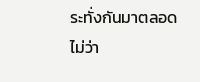ระทั่งกันมาตลอด ไม่ว่า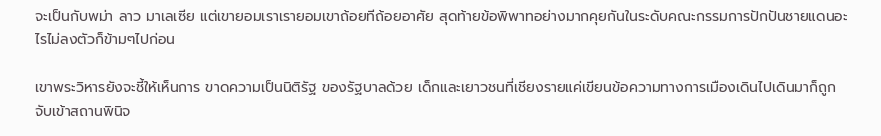จะเป็นกับพม่า ลาว มาเลเซีย แต่เขายอมเราเรายอมเขาถ้อยทีถ้อยอาศัย สุดท้ายข้อพิพาทอย่างมากคุยกันในระดับคณะกรรมการปักปันชายแดนอะไรไม่ลงตัวก็ข้ามๆไปก่อน

เขาพระวิหารยังจะชี้ให้เห็นการ ขาดความเป็นนิติรัฐ ของรัฐบาลด้วย เด็กและเยาวชนที่เชียงรายแค่เขียนข้อความทางการเมืองเดินไปเดินมาก็ถูกจับเข้าสถานพินิจ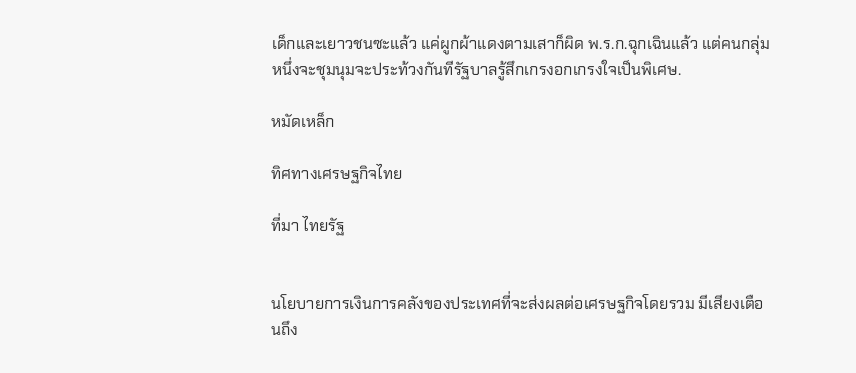เด็กและเยาวชนซะแล้ว แค่ผูกผ้าแดงตามเสาก็ผิด พ.ร.ก.ฉุกเฉินแล้ว แต่คนกลุ่มหนึ่งจะชุมนุมจะประท้วงกันทีรัฐบาลรู้สึกเกรงอกเกรงใจเป็นพิเศษ.

หมัดเหล็ก

ทิศทางเศรษฐกิจไทย

ที่มา ไทยรัฐ


นโยบายการเงินการคลังของประเทศที่จะส่งผลต่อเศรษฐกิจโดยรวม มีเสียงเตือนถึง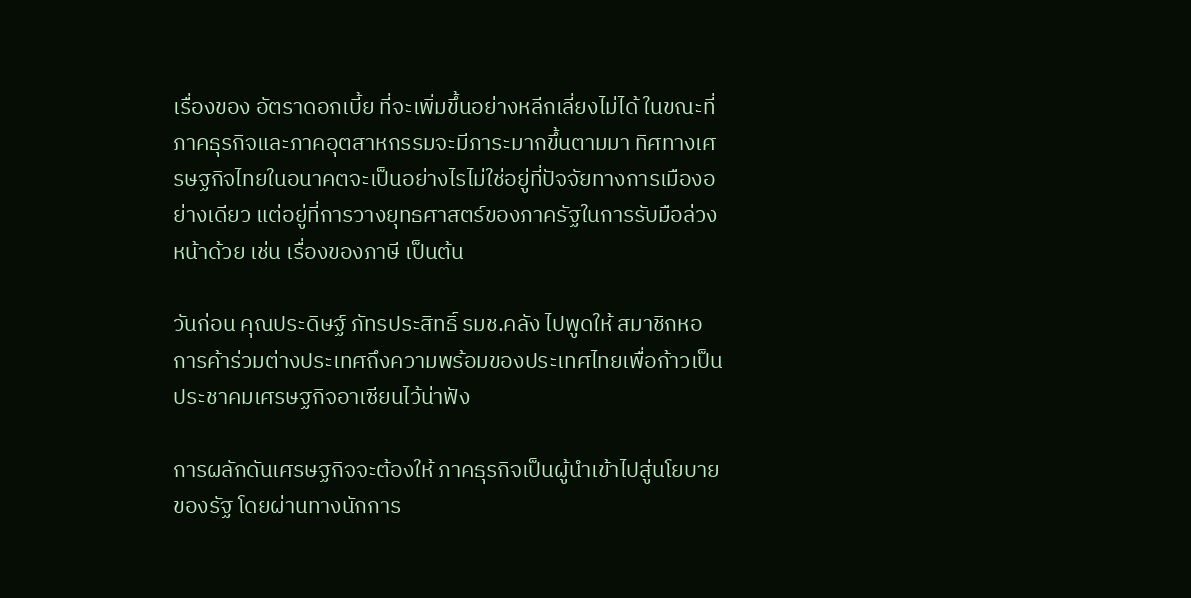เรื่องของ อัตราดอกเบี้ย ที่จะเพิ่มขึ้นอย่างหลีกเลี่ยงไม่ได้ ในขณะที่ภาคธุรกิจและภาคอุตสาหกรรมจะมีภาระมากขึ้นตามมา ทิศทางเศรษฐกิจไทยในอนาคตจะเป็นอย่างไรไม่ใช่อยู่ที่ปัจจัยทางการเมืองอย่างเดียว แต่อยู่ที่การวางยุทธศาสตร์ของภาครัฐในการรับมือล่วงหน้าด้วย เช่น เรื่องของภาษี เป็นต้น

วันก่อน คุณประดิษฐ์ ภัทรประสิทธิ์ รมช.คลัง ไปพูดให้ สมาชิกหอการค้าร่วมต่างประเทศถึงความพร้อมของประเทศไทยเพื่อก้าวเป็นประชาคมเศรษฐกิจอาเซียนไว้น่าฟัง

การผลักดันเศรษฐกิจจะต้องให้ ภาคธุรกิจเป็นผู้นำเข้าไปสู่นโยบายของรัฐ โดยผ่านทางนักการ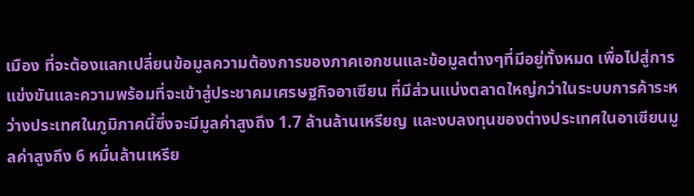เมือง ที่จะต้องแลกเปลี่ยนข้อมูลความต้องการของภาคเอกชนและข้อมูลต่างๆที่มีอยู่ทั้งหมด เพื่อไปสู่การแข่งขันและความพร้อมที่จะเข้าสู่ประชาคมเศรษฐกิจอาเซียน ที่มีส่วนแบ่งตลาดใหญ่กว่าในระบบการค้าระหว่างประเทศในภูมิภาคนี้ซึ่งจะมีมูลค่าสูงถึง 1.7 ล้านล้านเหรียญ และงบลงทุนของต่างประเทศในอาเซียนมูลค่าสูงถึง 6 หมื่นล้านเหรีย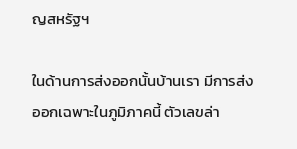ญสหรัฐฯ

ในด้านการส่งออกนั้นบ้านเรา มีการส่งออกเฉพาะในภูมิภาคนี้ ตัวเลขล่า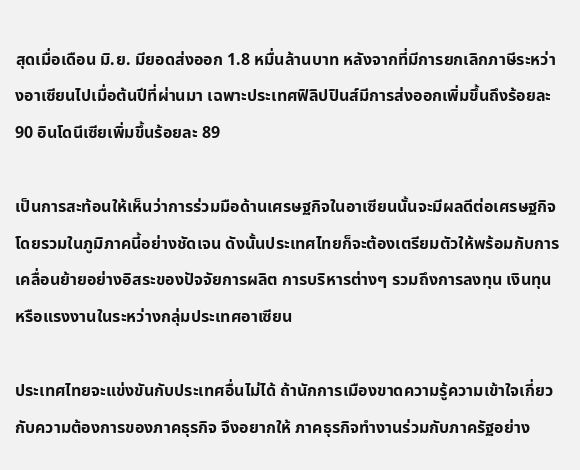สุดเมื่อเดือน มิ.ย. มียอดส่งออก 1.8 หมื่นล้านบาท หลังจากที่มีการยกเลิกภาษีระหว่างอาเซียนไปเมื่อต้นปีที่ผ่านมา เฉพาะประเทศฟิลิปปินส์มีการส่งออกเพิ่มขึ้นถึงร้อยละ 90 อินโดนีเซียเพิ่มขึ้นร้อยละ 89

เป็นการสะท้อนให้เห็นว่าการร่วมมือด้านเศรษฐกิจในอาเซียนนั้นจะมีผลดีต่อเศรษฐกิจโดยรวมในภูมิภาคนี้อย่างชัดเจน ดังนั้นประเทศไทยก็จะต้องเตรียมตัวให้พร้อมกับการเคลื่อนย้ายอย่างอิสระของปัจจัยการผลิต การบริหารต่างๆ รวมถึงการลงทุน เงินทุน หรือแรงงานในระหว่างกลุ่มประเทศอาเซียน

ประเทศไทยจะแข่งขันกับประเทศอื่นไม่ได้ ถ้านักการเมืองขาดความรู้ความเข้าใจเกี่ยวกับความต้องการของภาคธุรกิจ จึงอยากให้ ภาคธุรกิจทำงานร่วมกับภาครัฐอย่าง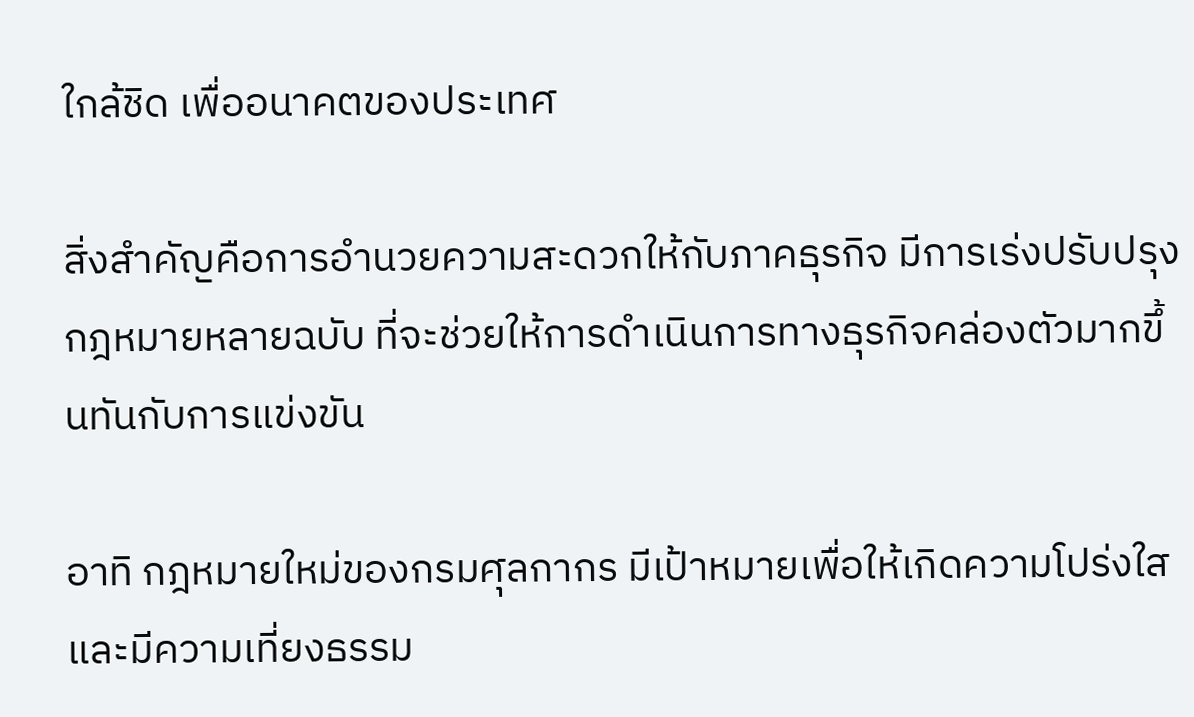ใกล้ชิด เพื่ออนาคตของประเทศ

สิ่งสำคัญคือการอำนวยความสะดวกให้กับภาคธุรกิจ มีการเร่งปรับปรุงกฎหมายหลายฉบับ ที่จะช่วยให้การดำเนินการทางธุรกิจคล่องตัวมากขึ้นทันกับการแข่งขัน

อาทิ กฎหมายใหม่ของกรมศุลกากร มีเป้าหมายเพื่อให้เกิดความโปร่งใส และมีความเที่ยงธรรม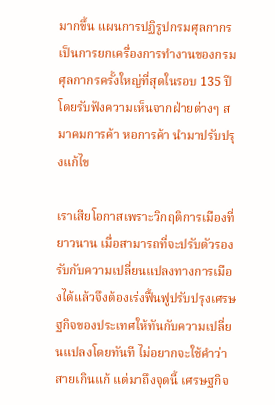มากขึ้น แผนการปฏิรูปกรมศุลกากรเป็นการยกเครื่องการทำงานของกรมศุลกากรครั้งใหญ่ที่สุดในรอบ 135 ปี โดยรับฟังความเห็นจากฝ่ายต่างๆ สมาคมการค้า หอการค้า นำมาปรับปรุงแก้ไข

เราเสียโอกาสเพราะวิกฤติการเมืองที่ยาวนาน เมื่อสามารถที่จะปรับตัวรองรับกับความเปลี่ยนแปลงทางการเมืองได้แล้วจึงต้องเร่งฟื้นฟูปรับปรุงเศรษฐกิจของประเทศให้ทันกับความเปลี่ยนแปลงโดยทันที ไม่อยากจะใช้คำว่าสายเกินแก้ แต่มาถึงจุดนี้ เศรษฐกิจ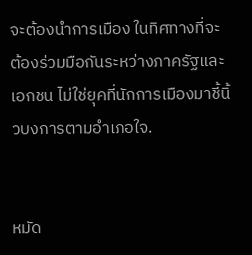จะต้องนำการเมือง ในทิศทางที่จะต้องร่วมมือกันระหว่างภาครัฐและเอกชน ไม่ใช่ยุคที่นักการเมืองมาชี้นิ้วบงการตามอำเภอใจ.


หมัด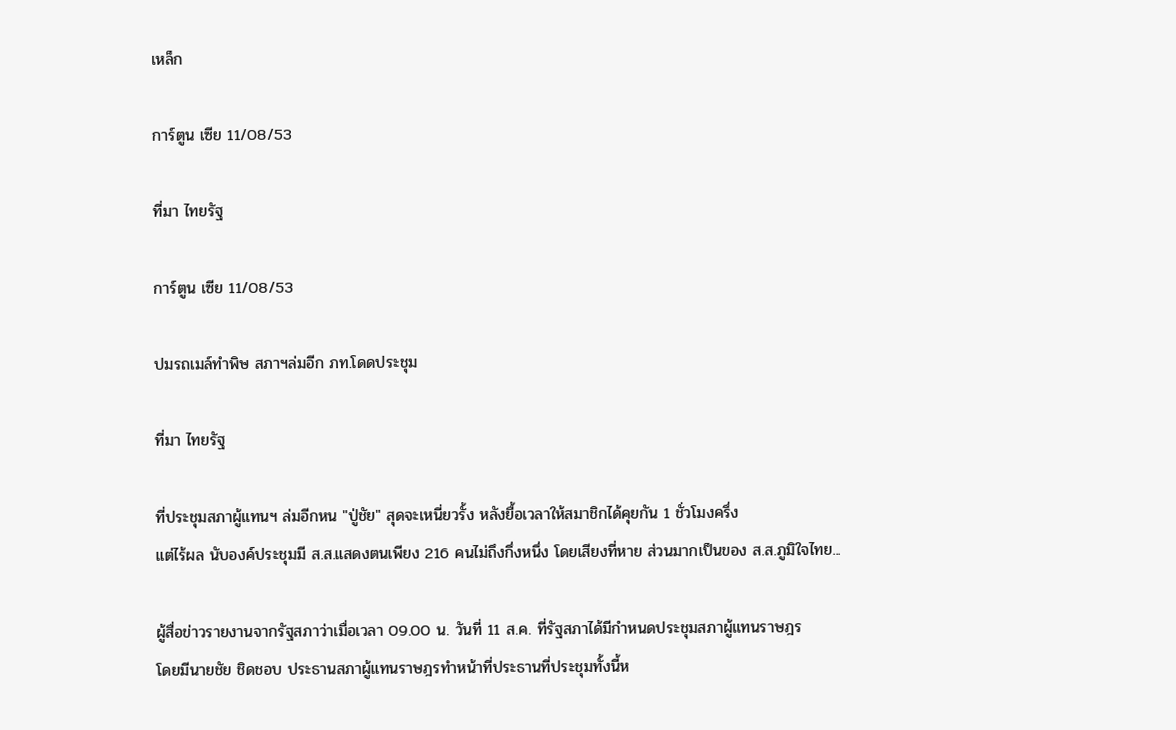เหล็ก

การ์ตูน เซีย 11/08/53

ที่มา ไทยรัฐ

การ์ตูน เซีย 11/08/53

ปมรถเมล์ทำพิษ สภาฯล่มอีก ภท.โดดประชุม

ที่มา ไทยรัฐ

ที่ประชุมสภาผู้แทนฯ ล่มอีกหน "ปู่ชัย" สุดจะเหนี่ยวรั้ง หลังยื้อเวลาให้สมาชิกได้คุยกัน 1 ชั่วโมงครึ่ง
แต่ไร้ผล นับองค์ประชุมมี ส.ส.แสดงตนเพียง 216 คนไม่ถึงกึ่งหนึ่ง โดยเสียงที่หาย ส่วนมากเป็นของ ส.ส.ภูมิใจไทย...

ผู้สื่อข่าวรายงานจากรัฐสภาว่าเมื่อเวลา 09.00 น. วันที่ 11 ส.ค. ที่รัฐสภาได้มีกำหนดประชุมสภาผู้แทนราษฎร
โดยมีนายชัย ชิดชอบ ประธานสภาผู้แทนราษฎรทำหน้าที่ประธานที่ประชุมทั้งนี้ห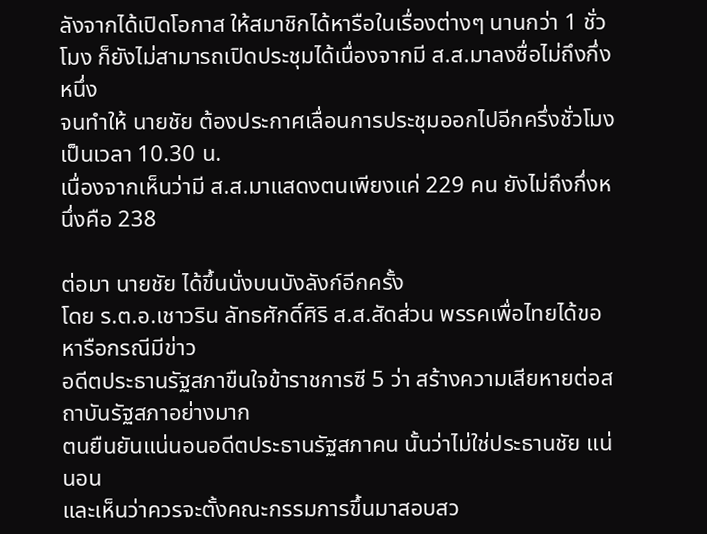ลังจากได้เปิดโอกาส ให้สมาชิกได้หารือในเรื่องต่างๆ นานกว่า 1 ชั่วโมง ก็ยังไม่สามารถเปิดประชุมได้เนื่องจากมี ส.ส.มาลงชื่อไม่ถึงกึ่งหนึ่ง
จนทำให้ นายชัย ต้องประกาศเลื่อนการประชุมออกไปอีกครึ่งชั่วโมง เป็นเวลา 10.30 น.
เนื่องจากเห็นว่ามี ส.ส.มาแสดงตนเพียงแค่ 229 คน ยังไม่ถึงกึ่งหนึ่งคือ 238

ต่อมา นายชัย ได้ขึ้นนั่งบนบังลังก์อีกครั้ง
โดย ร.ต.อ.เชาวริน ลัทธศักดิ์ศิริ ส.ส.สัดส่วน พรรคเพื่อไทยได้ขอหารือกรณีมีข่าว
อดีตประธานรัฐสภาขืนใจข้าราชการซี 5 ว่า สร้างความเสียหายต่อสถาบันรัฐสภาอย่างมาก
ตนยืนยันแน่นอนอดีตประธานรัฐสภาคน นั้นว่าไม่ใช่ประธานชัย แน่นอน
และเห็นว่าควรจะตั้งคณะกรรมการขึ้นมาสอบสว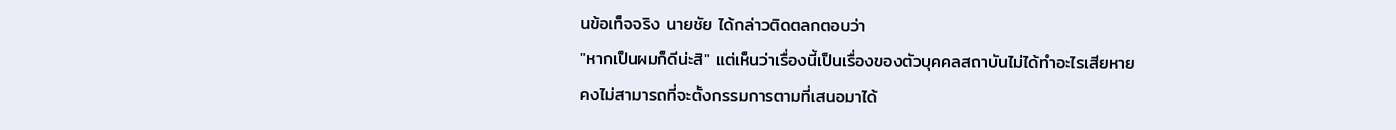นข้อเท็จจริง นายชัย ได้กล่าวติดตลกตอบว่า
"หากเป็นผมก็ดีน่ะสิ" แต่เห็นว่าเรื่องนี้เป็นเรื่องของตัวบุคคลสถาบันไม่ได้ทำอะไรเสียหาย
คงไม่สามารถที่จะตั้งกรรมการตามที่เสนอมาได้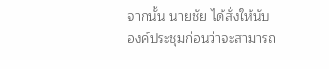จากนั้น นายชัย ได้สั่งให้นับองค์ประชุมก่อนว่าจะสามารถ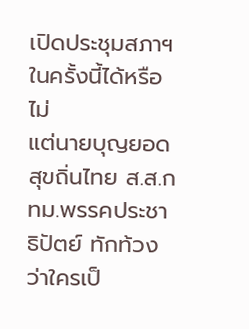เปิดประชุมสภาฯ ในครั้งนี้ได้หรือไม่
แต่นายบุญยอด สุขถิ่นไทย ส.ส.กทม.พรรคประชาธิปัตย์ ทักท้วงว่าใครเป็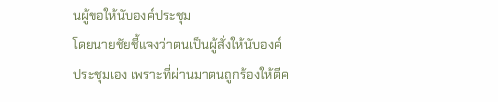นผู้ขอให้นับองค์ประชุม
โดยนายชัยชี้แจงว่าตนเป็นผู้สั่งให้นับองค์ประชุมเอง เพราะที่ผ่านมาตนถูกร้องให้ตีค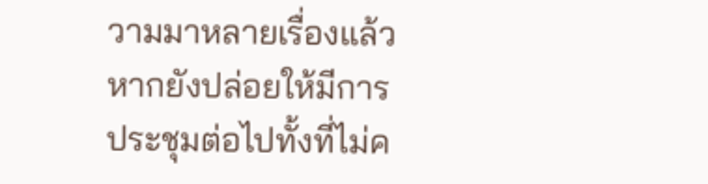วามมาหลายเรื่องแล้ว
หากยังปล่อยให้มีการประชุมต่อไปทั้งที่ไม่ค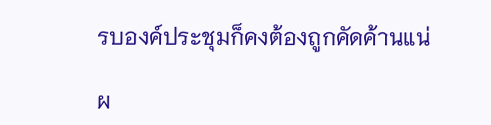รบองค์ประชุมก็คงต้องถูกคัดค้านแน่

ผ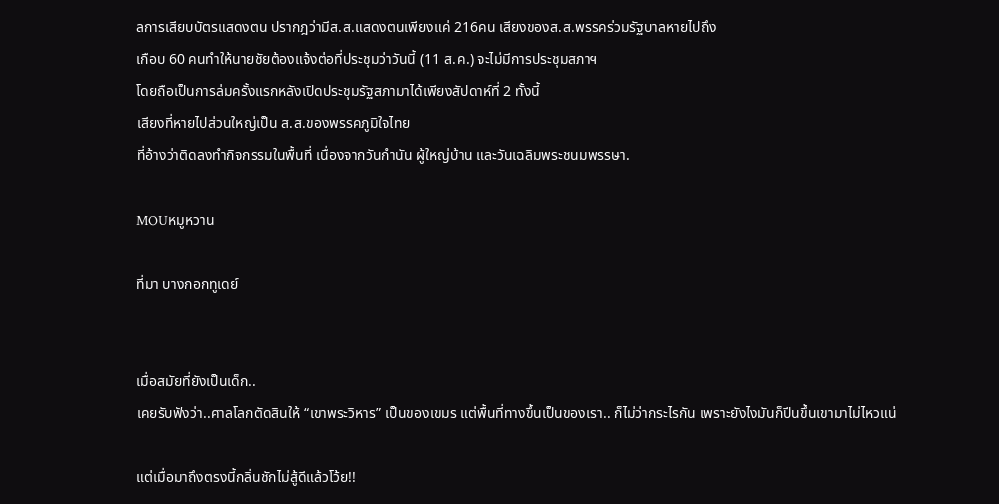ลการเสียบบัตรแสดงตน ปรากฎว่ามีส.ส.แสดงตนเพียงแค่ 216คน เสียงของส.ส.พรรคร่วมรัฐบาลหายไปถึง
เกือบ 60 คนทำให้นายชัยต้องแจ้งต่อที่ประชุมว่าวันนี้ (11 ส.ค.) จะไม่มีการประชุมสภาฯ
โดยถือเป็นการล่มครั้งแรกหลังเปิดประชุมรัฐสภามาได้เพียงสัปดาห์ที่ 2 ทั้งนี้
เสียงที่หายไปส่วนใหญ่เป็น ส.ส.ของพรรคภูมิใจไทย
ที่อ้างว่าติดลงทำกิจกรรมในพื้นที่ เนื่องจากวันกำนัน ผู้ใหญ่บ้าน และวันเฉลิมพระชนมพรรษา.

MOUหมูหวาน

ที่มา บางกอกทูเดย์


เมื่อสมัยที่ยังเป็นเด็ก..
เคยรับฟังว่า..ศาลโลกตัดสินให้ “เขาพระวิหาร” เป็นของเขมร แต่พื้นที่ทางขึ้นเป็นของเรา.. ก็ไม่ว่ากระไรกัน เพราะยังไงมันก็ปีนขึ้นเขามาไม่ไหวแน่

แต่เมื่อมาถึงตรงนี้กลิ่นชักไม่สู้ดีแล้วโว้ย!!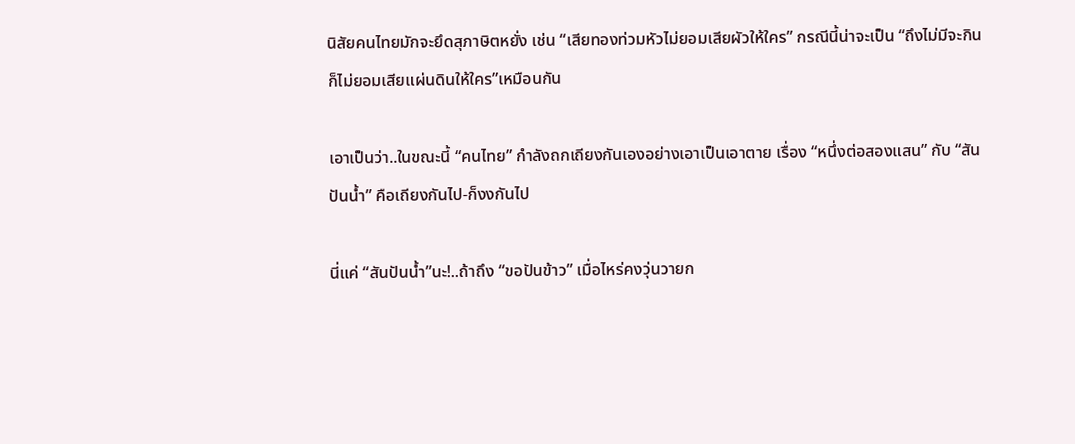นิสัยคนไทยมักจะยึดสุภาษิตหยั่ง เช่น “เสียทองท่วมหัวไม่ยอมเสียผัวให้ใคร” กรณีนี้น่าจะเป็น “ถึงไม่มีจะกิน ก็ไม่ยอมเสียแผ่นดินให้ใคร”เหมือนกัน

เอาเป็นว่า..ในขณะนี้ “คนไทย” กำลังถกเถียงกันเองอย่างเอาเป็นเอาตาย เรื่อง “หนึ่งต่อสองแสน” กับ “สันปันน้ำ” คือเถียงกันไป-ก็งงกันไป

นี่แค่ “สันปันน้ำ”นะ!..ถ้าถึง “ขอปันข้าว” เมื่อไหร่คงวุ่นวายก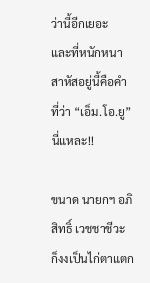ว่านี้อีกเยอะ
และที่หนักหนาสาหัสอยู่นี้คือคำที่ว่า “เอ็ม.โอ.ยู” นี่แหละ!!

ขนาด นายกฯ อภิสิทธิ์ เวชชาชีวะ ก็งงเป็นไก่ตาแตก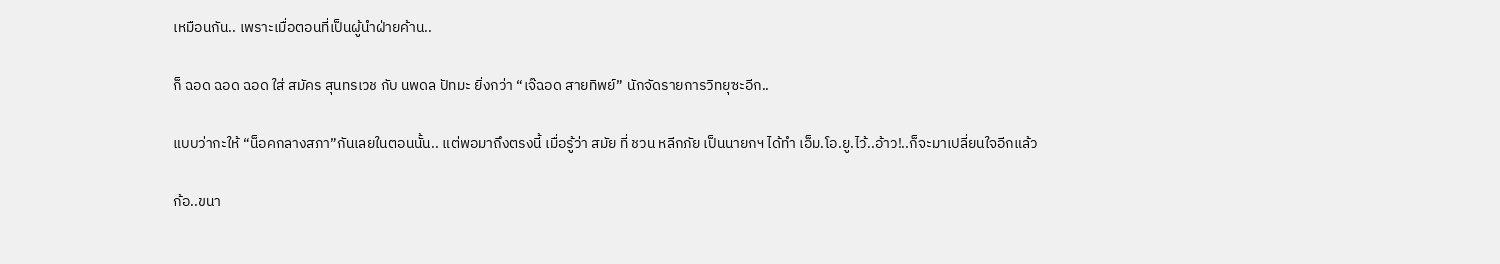เหมือนกัน.. เพราะเมื่อตอนที่เป็นผู้นำฝ่ายค้าน..

ก็ ฉอด ฉอด ฉอด ใส่ สมัคร สุนทรเวช กับ นพดล ปัทมะ ยิ่งกว่า “เจ๊ฉอด สายทิพย์” นักจัดรายการวิทยุซะอีก..

แบบว่ากะให้ “น็อคกลางสภา”กันเลยในตอนนั้น.. แต่พอมาถึงตรงนี้ เมื่อรู้ว่า สมัย ที่ ชวน หลีกภัย เป็นนายกฯ ได้ทำ เอ็ม.โอ.ยู.ไว้..อ้าว!..ก็จะมาเปลี่ยนใจอีกแล้ว

ก้อ..ขนา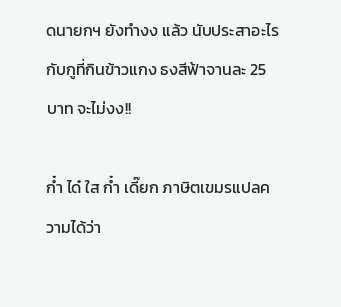ดนายกฯ ยังทำงง แล้ว นับประสาอะไรกับกูที่กินข้าวแกง ธงสีฟ้าจานละ 25 บาท จะไม่งง!!

ก๋ำ ได๋ ใส ก๋ำ เดี๊ยก ภาษิตเขมรแปลความได้ว่า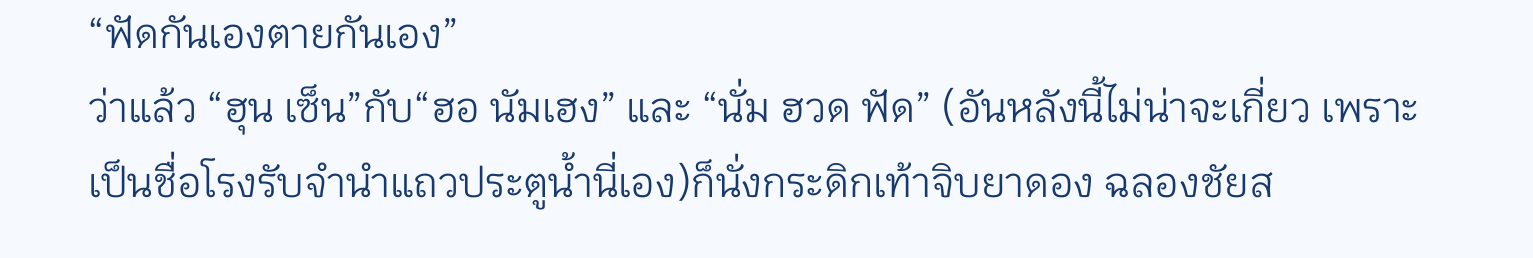“ฟัดกันเองตายกันเอง”
ว่าแล้ว “ฮุน เซ็น”กับ“ฮอ นัมเฮง” และ “นั่ม ฮวด ฟัด” (อันหลังนี้ไม่น่าจะเกี่ยว เพราะเป็นชื่อโรงรับจำนำแถวประตูน้ำนี่เอง)ก็นั่งกระดิกเท้าจิบยาดอง ฉลองชัยส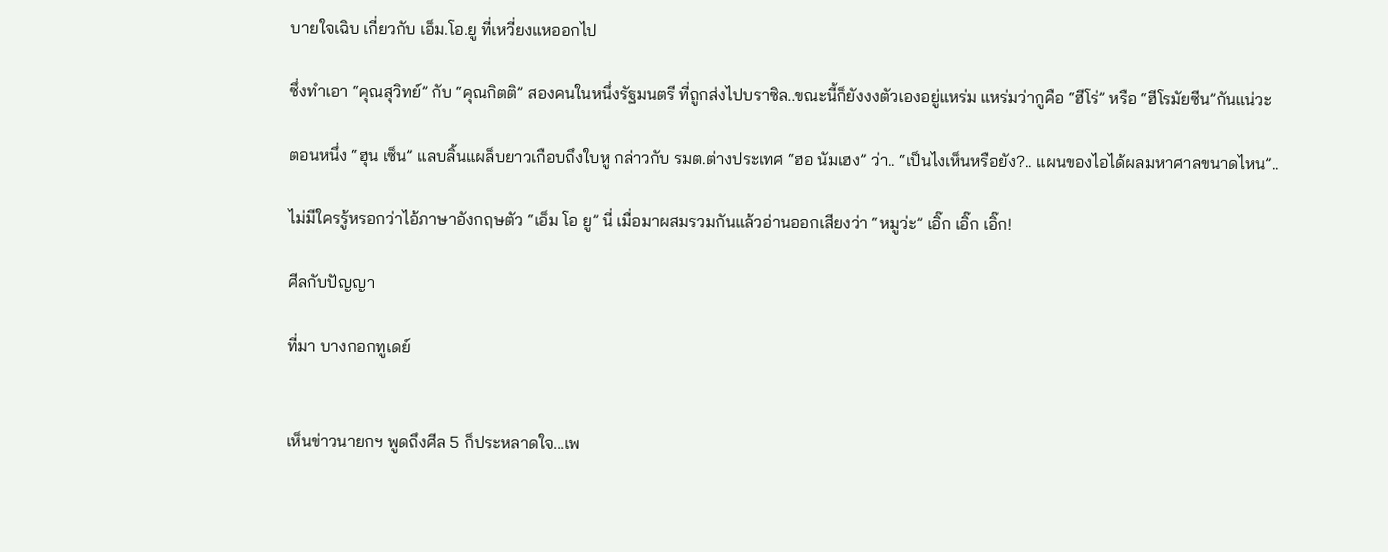บายใจเฉิบ เกี่ยวกับ เอ็ม.โอ.ยู ที่เหวี่ยงแหออกไป

ซึ่งทำเอา “คุณสุวิทย์” กับ “คุณกิตติ” สองคนในหนึ่งรัฐมนตรี ที่ถูกส่งไปบราซิล..ขณะนี้ก็ยังงงตัวเองอยู่แหร่ม แหร่มว่ากูคือ “ฮีโร่” หรือ “ฮีโรมัยซีน”กันแน่วะ

ตอนหนึ่ง “ฮุน เซ็น” แลบลิ้นแผล็บยาวเกือบถึงใบหู กล่าวกับ รมต.ต่างประเทศ “ฮอ นัมเฮง” ว่า.. “เป็นไงเห็นหรือยัง?.. แผนของไอได้ผลมหาศาลขนาดไหน”..

ไม่มีใครรู้หรอกว่าไอ้ภาษาอังกฤษตัว “เอ็ม โอ ยู” นี่ เมื่อมาผสมรวมกันแล้วอ่านออกเสียงว่า “หมูว่ะ” เอิ๊ก เอิ๊ก เอิ๊ก!

ศีลกับปัญญา

ที่มา บางกอกทูเดย์


เห็นข่าวนายกฯ พูดถึงศีล 5 ก็ประหลาดใจ...เพ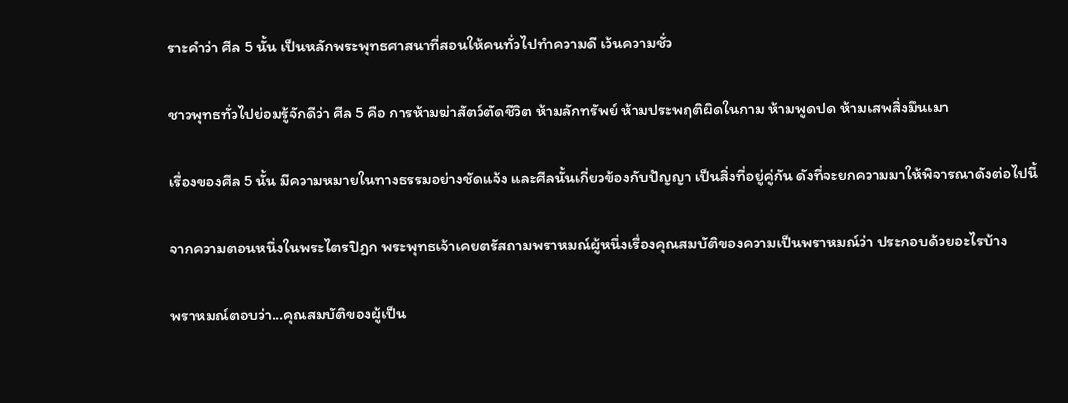ราะคำว่า ศีล 5 นั้น เป็นหลักพระพุทธศาสนาที่สอนให้คนทั่วไปทำความดี เว้นความชั่ว

ชาวพุทธทั่วไปย่อมรู้จักดีว่า ศีล 5 คือ การห้ามฆ่าสัตว์ตัดชีวิต ห้ามลักทรัพย์ ห้ามประพฤติผิดในกาม ห้ามพูดปด ห้ามเสพสิ่งมึนเมา

เรื่องของศีล 5 นั้น มีความหมายในทางธรรมอย่างชัดแจ้ง และศีลนั้นเกี่ยวข้องกับปัญญา เป็นสิ่งที่อยู่คู่กัน ดังที่จะยกความมาให้พิจารณาดังต่อไปนี้

จากความตอนหนึ่งในพระไตรปิฎก พระพุทธเจ้าเคยตรัสถามพราหมณ์ผู้หนึ่งเรื่องคุณสมบัติของความเป็นพราหมณ์ว่า ประกอบด้วยอะไรบ้าง

พราหมณ์ตอบว่า...คุณสมบัติของผู้เป็น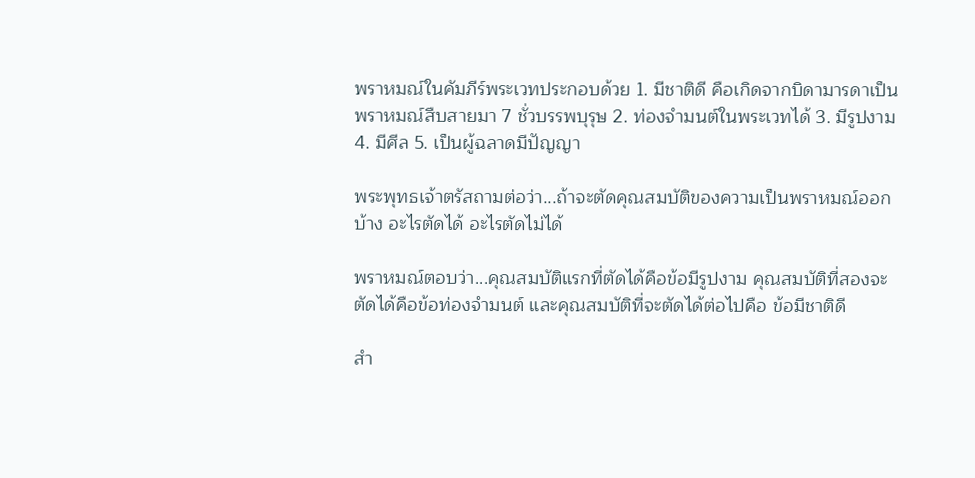พราหมณ์ในคัมภีร์พระเวทประกอบด้วย 1. มีชาติดี คือเกิดจากบิดามารดาเป็นพราหมณ์สืบสายมา 7 ชั่วบรรพบุรุษ 2. ท่องจำมนต์ในพระเวทได้ 3. มีรูปงาม 4. มีศีล 5. เป็นผู้ฉลาดมีปัญญา

พระพุทธเจ้าตรัสถามต่อว่า...ถ้าจะตัดคุณสมบัติของความเป็นพราหมณ์ออกบ้าง อะไรตัดได้ อะไรตัดไม่ได้

พราหมณ์ตอบว่า...คุณสมบัติแรกที่ตัดได้คือข้อมีรูปงาม คุณสมบัติที่สองจะตัดได้คือข้อท่องจำมนต์ และคุณสมบัติที่จะตัดได้ต่อไปคือ ข้อมีชาติดี

สำ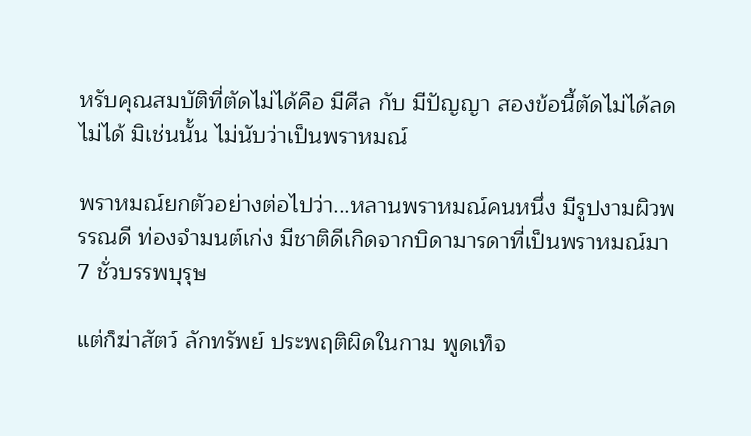หรับคุณสมบัติที่ตัดไม่ได้คือ มีศีล กับ มีปัญญา สองข้อนี้ตัดไม่ได้ลดไม่ได้ มิเช่นนั้น ไม่นับว่าเป็นพราหมณ์

พราหมณ์ยกตัวอย่างต่อไปว่า...หลานพราหมณ์คนหนึ่ง มีรูปงามผิวพรรณดี ท่องจำมนต์เก่ง มีชาติดีเกิดจากบิดามารดาที่เป็นพราหมณ์มา 7 ชั่วบรรพบุรุษ

แต่ก็ฆ่าสัตว์ ลักทรัพย์ ประพฤติผิดในกาม พูดเท็จ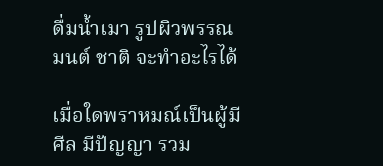ดื่มน้ำเมา รูปผิวพรรณ มนต์ ชาติ จะทำอะไรได้

เมื่อใดพราหมณ์เป็นผู้มีศีล มีปัญญา รวม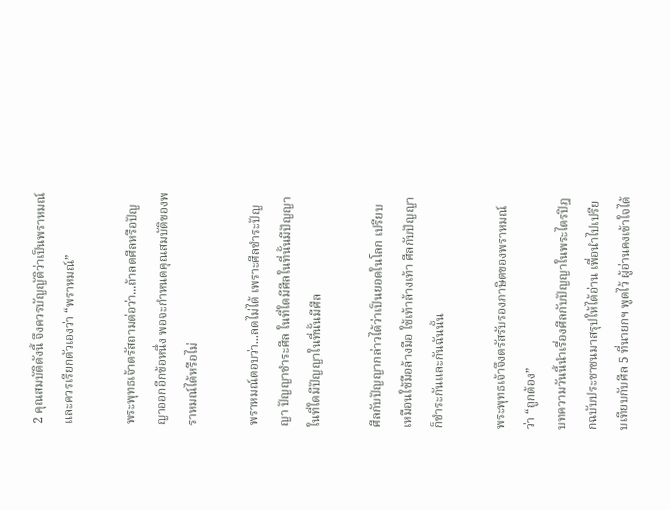2 คุณสมบัติดังนี้ จึงควรบัญญัติว่าเป็นพราหมณ์ และควรเรียกตัวเองว่า “พราหมณ์”

พระพุทธเจ้าตรัสถามต่อว่า...ถ้าลดศีลหรือปัญญาออกอีกข้อหนึ่ง พอจะกำหนดคุณสมบัติของพราหมณ์ได้หรือไม่

พราหมณ์ตอบว่า...ลดไม่ได้ เพราะศีลชำระปัญญา ปัญญาชำระศีล ในที่ใดมีศีลในที่นั้นมีปัญญา ในที่ใดมีปัญญาในที่นั้นมีศีล

ศีลกับปัญญากล่าวได้ว่าเป็นยอดในโลก เปรียบเหมือนใช้มือล้างมือ ใช้เท้าล้างเท้า ศีลกับปัญญาก็ชำระกันและกันฉันนั้น

พระพุทธเจ้าจึงตรัสรับรองภาษิตของพราหมณ์ว่า “ถูกต้อง”
บทความวันนี้นำเรื่องศีลกับปัญญาในพระไตรปิฎกฉบับประชาชนมาสรุปให้ได้อ่าน เพื่อนำไปเปรียบเทียบกับศีล 5 ที่นายกฯ พูดไว้ ผู้อ่านคงเข้าใจได้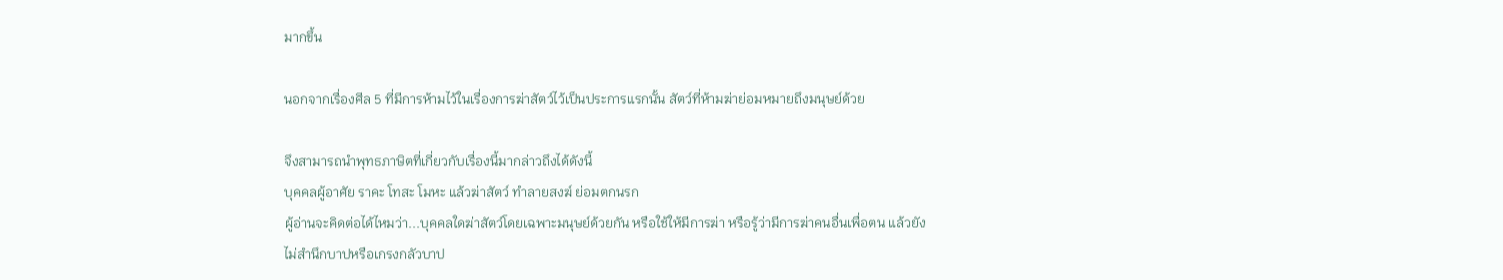มากขึ้น

นอกจากเรื่องศีล 5 ที่มีการห้ามไว้ในเรื่องการฆ่าสัตว์ไว้เป็นประการแรกนั้น สัตว์ที่ห้ามฆ่าย่อมหมายถึงมนุษย์ด้วย

จึงสามารถนำพุทธภาษิตที่เกี่ยวกับเรื่องนี้มากล่าวถึงได้ดังนี้
บุคคลผู้อาศัย ราคะ โทสะ โมหะ แล้วฆ่าสัตว์ ทำลายสงฆ์ ย่อมตกนรก
ผู้อ่านจะคิดต่อได้ไหมว่า...บุคคลใดฆ่าสัตว์โดยเฉพาะมนุษย์ด้วยกัน หรือใช้ให้มีการฆ่า หรือรู้ว่ามีการฆ่าคนอื่นเพื่อตน แล้วยังไม่สำนึกบาปหรือเกรงกลัวบาป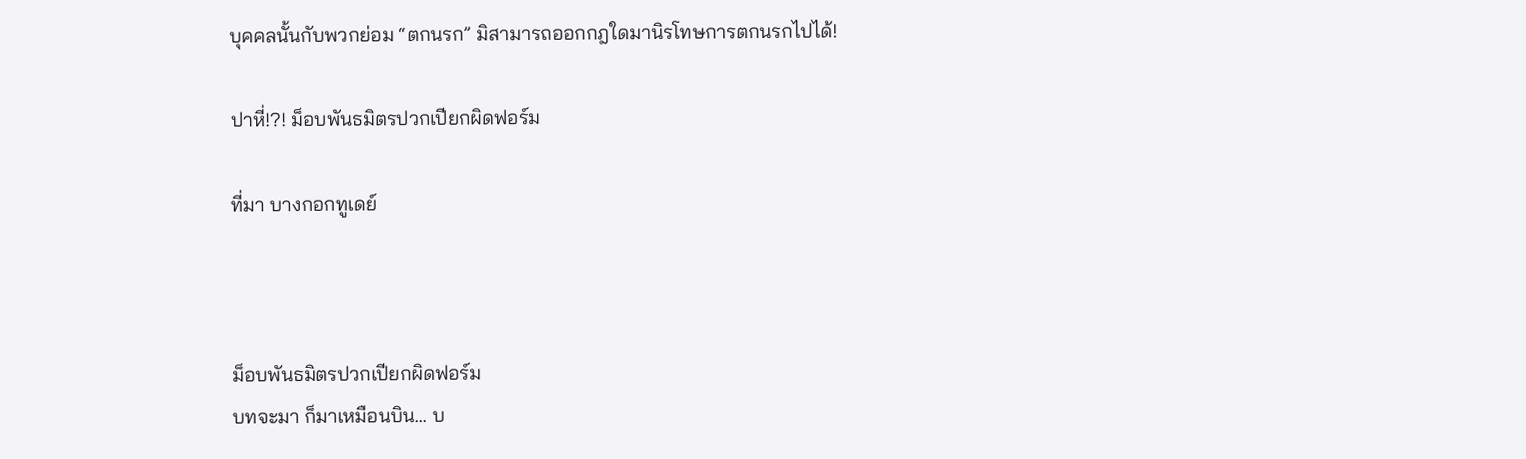บุคคลนั้นกับพวกย่อม “ตกนรก” มิสามารถออกกฎใดมานิรโทษการตกนรกไปได้!

ปาหี่!?! ม็อบพันธมิตรปวกเปียกผิดฟอร์ม

ที่มา บางกอกทูเดย์



ม็อบพันธมิตรปวกเปียกผิดฟอร์ม
บทจะมา ก็มาเหมือนบิน... บ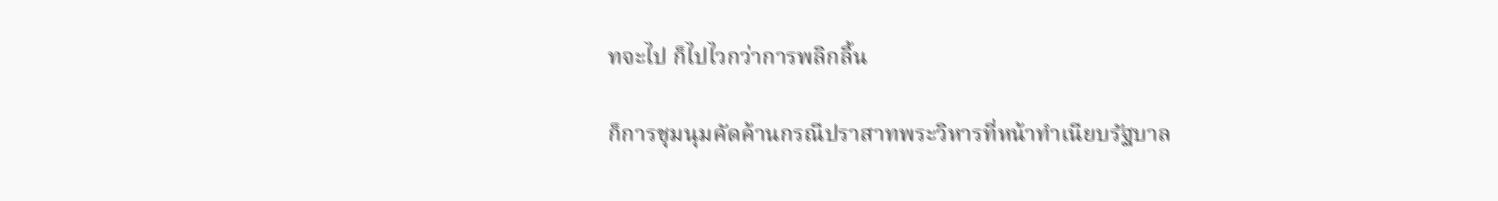ทจะไป ก็ไปไวกว่าการพลิกลิ้น

ก็การชุมนุมคัดค้านกรณีปราสาทพระวิหารที่หน้าทำเนียบรัฐบาล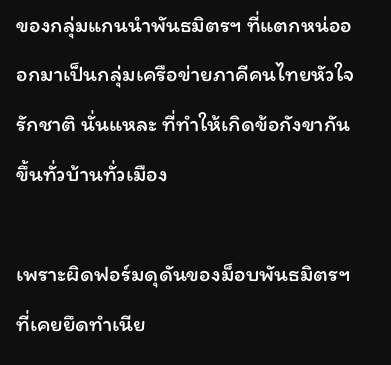ของกลุ่มแกนนำพันธมิตรฯ ที่แตกหน่อออกมาเป็นกลุ่มเครือข่ายภาคีคนไทยหัวใจรักชาติ นั่นแหละ ที่ทำให้เกิดข้อกังขากันขึ้นทั่วบ้านทั่วเมือง

เพราะผิดฟอร์มดุดันของม็อบพันธมิตรฯ ที่เคยยึดทำเนีย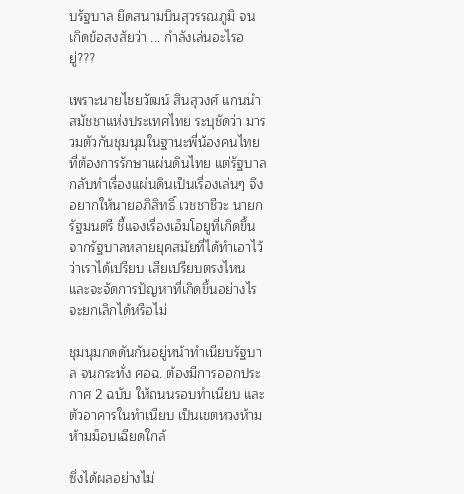บรัฐบาล ยึดสนามบินสุวรรณภูมิ จนเกิดข้อสงสัยว่า ... กำลังเล่นอะไรอยู่???

เพราะนายไชยวัฒน์ สินสุวงศ์ แกนนำสมัชชาแห่งประเทศไทย ระบุชัดว่า มารวมตัวกันชุมนุมในฐานะพี่น้องคนไทยที่ต้องการรักษาแผ่นดินไทย แต่รัฐบาลกลับทำเรื่องแผ่นดินเป็นเรื่องเล่นๆ จึงอยากให้นายอภิสิทธิ์ เวชชาชีวะ นายกรัฐมนตรี ชี้แจงเรื่องเอ็มโอยูที่เกิดขึ้นจากรัฐบาลหลายยุคสมัยที่ได้ทำเอาไว้ว่าเราได้เปรียบ เสียเปรียบตรงไหน และจะจัดการปัญหาที่เกิดขึ้นอย่างไร จะยกเลิกได้หรือไม่

ชุมนุมกดดันกันอยู่หน้าทำเนียบรัฐบาล จนกระทั่ง ศอฉ. ต้องมีการออกประกาศ 2 ฉบับ ให้ถนนรอบทำเนียบ และตัวอาคารในทำเนียบ เป็นเขตหวงห้าม ห้ามม็อบเฉียดใกล้

ซึ่งได้ผลอย่างไม่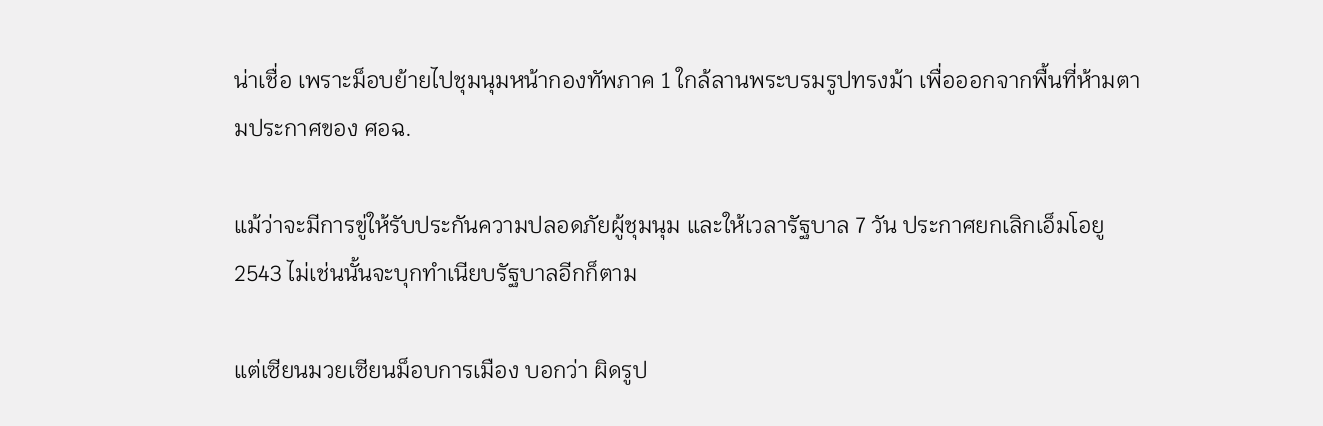น่าเชื่อ เพราะม็อบย้ายไปชุมนุมหน้ากองทัพภาค 1 ใกล้ลานพระบรมรูปทรงม้า เพื่อออกจากพื้นที่ห้ามตามประกาศของ ศอฉ.

แม้ว่าจะมีการขู่ให้รับประกันความปลอดภัยผู้ชุมนุม และให้เวลารัฐบาล 7 วัน ประกาศยกเลิกเอ็มโอยู 2543 ไม่เช่นนั้นจะบุกทำเนียบรัฐบาลอีกก็ตาม

แต่เซียนมวยเซียนม็อบการเมือง บอกว่า ผิดรูป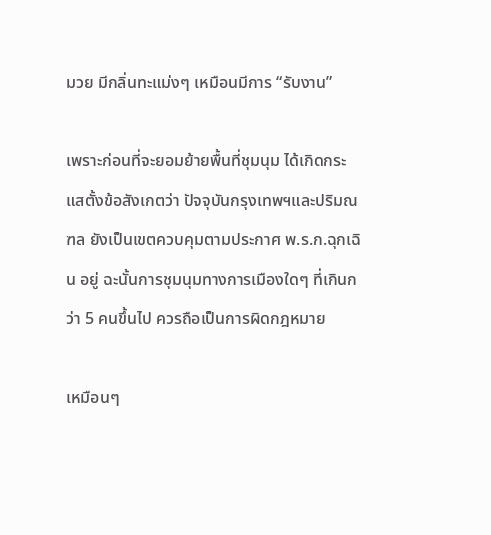มวย มีกลิ่นทะแม่งๆ เหมือนมีการ “รับงาน”

เพราะก่อนที่จะยอมย้ายพื้นที่ชุมนุม ได้เกิดกระแสตั้งข้อสังเกตว่า ปัจจุบันกรุงเทพฯและปริมณฑล ยังเป็นเขตควบคุมตามประกาศ พ.ร.ก.ฉุกเฉิน อยู่ ฉะนั้นการชุมนุมทางการเมืองใดๆ ที่เกินกว่า 5 คนขึ้นไป ควรถือเป็นการผิดกฎหมาย

เหมือนๆ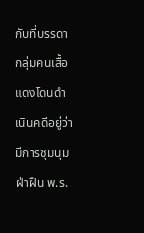กับที่บรรดากลุ่มคนเสื้อแดงโดนดำเนินคดีอยู่ว่า มีการชุมนุมฝ่าฝืน พ.ร.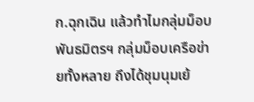ก.ฉุกเฉิน แล้วทำไมกลุ่มม็อบพันธมิตรฯ กลุ่มม็อบเครือข่ายทั้งหลาย ถึงได้ชุมนุมเย้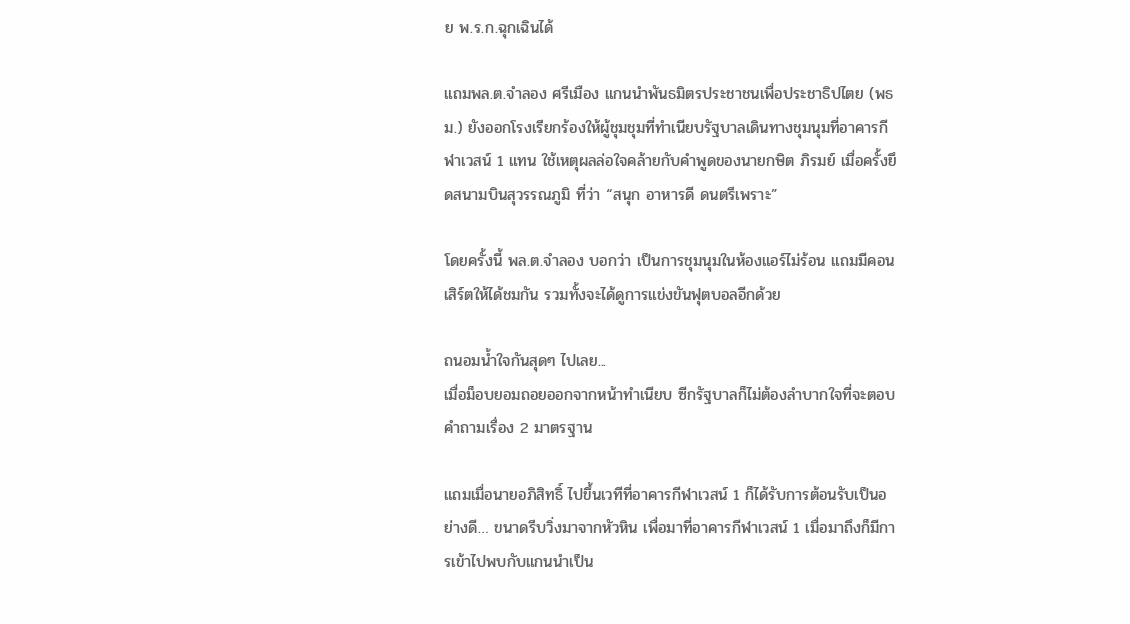ย พ.ร.ก.ฉุกเฉินได้

แถมพล.ต.จำลอง ศรีเมือง แกนนำพันธมิตรประชาชนเพื่อประชาธิปไตย (พธม.) ยังออกโรงเรียกร้องให้ผู้ชุมชุมที่ทำเนียบรัฐบาลเดินทางชุมนุมที่อาคารกีฬาเวสน์ 1 แทน ใช้เหตุผลล่อใจคล้ายกับคำพูดของนายกษิต ภิรมย์ เมื่อครั้งยึดสนามบินสุวรรณภูมิ ที่ว่า “สนุก อาหารดี ดนตรีเพราะ”

โดยครั้งนี้ พล.ต.จำลอง บอกว่า เป็นการชุมนุมในห้องแอร์ไม่ร้อน แถมมีคอนเสิร์ตให้ได้ชมกัน รวมทั้งจะได้ดูการแข่งขันฟุตบอลอีกด้วย

ถนอมน้ำใจกันสุดๆ ไปเลย...
เมื่อม็อบยอมถอยออกจากหน้าทำเนียบ ซีกรัฐบาลก็ไม่ต้องลำบากใจที่จะตอบคำถามเรื่อง 2 มาตรฐาน

แถมเมื่อนายอภิสิทธิ์ ไปขึ้นเวทีที่อาคารกีฬาเวสน์ 1 ก็ได้รับการต้อนรับเป็นอย่างดี… ขนาดรีบวิ่งมาจากหัวหิน เพื่อมาที่อาคารกีฬาเวสน์ 1 เมื่อมาถึงก็มีการเข้าไปพบกับแกนนำเป็น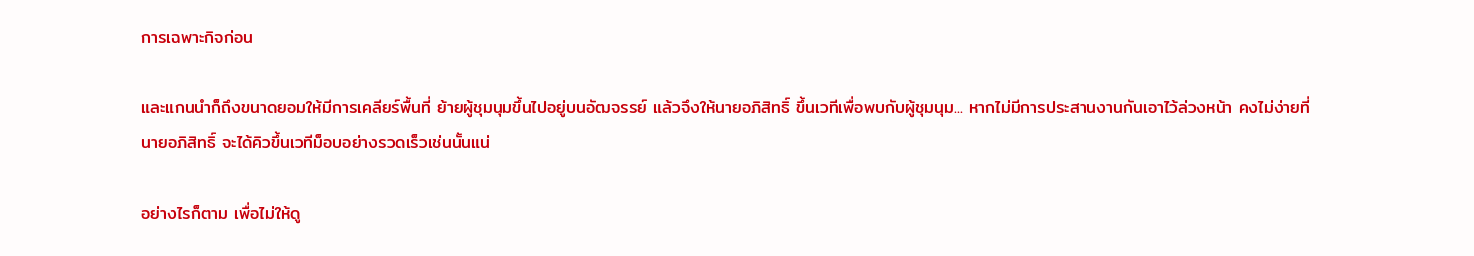การเฉพาะกิจก่อน

และแกนนำก็ถึงขนาดยอมให้มีการเคลียร์พื้นที่ ย้ายผู้ชุมนุมขึ้นไปอยู่บนอัฒจรรย์ แล้วจึงให้นายอภิสิทธิ์ ขึ้นเวทีเพื่อพบกับผู้ชุมนุม... หากไม่มีการประสานงานกันเอาไว้ล่วงหน้า คงไม่ง่ายที่นายอภิสิทธิ์ จะได้คิวขึ้นเวทีม็อบอย่างรวดเร็วเช่นนั้นแน่

อย่างไรก็ตาม เพื่อไม่ให้ดู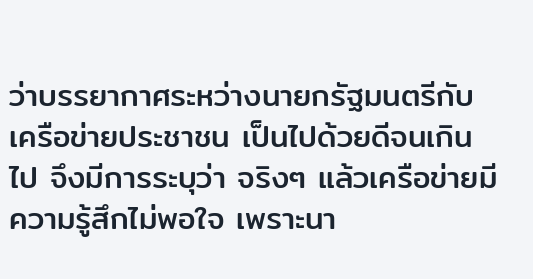ว่าบรรยากาศระหว่างนายกรัฐมนตรีกับ เครือข่ายประชาชน เป็นไปด้วยดีจนเกินไป จึงมีการระบุว่า จริงๆ แล้วเครือข่ายมีความรู้สึกไม่พอใจ เพราะนา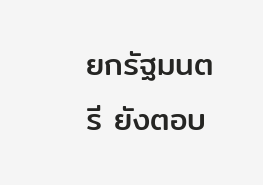ยกรัฐมนตรี ยังตอบ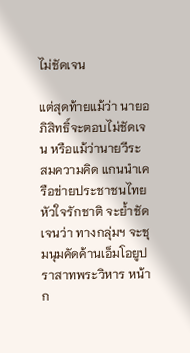ไม่ชัดเจน

แต่สุดท้ายแม้ว่า นายอภิสิทธิ์จะตอบไม่ชัดเจน หรือแม้ว่านายวีระ สมความคิด แกนนำเครือข่ายประชาชนไทยหัวใจรักชาติ จะย้ำชัดเจนว่า ทางกลุ่มฯ จะชุมนุมคัดค้านเอ็มโอยูปราสาทพระวิหาร หน้าก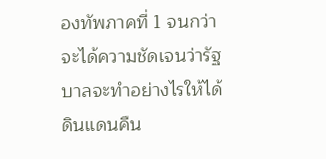องทัพภาคที่ 1 จนกว่าจะได้ความชัดเจนว่ารัฐบาลจะทำอย่างไรให้ได้ดินแดนคืน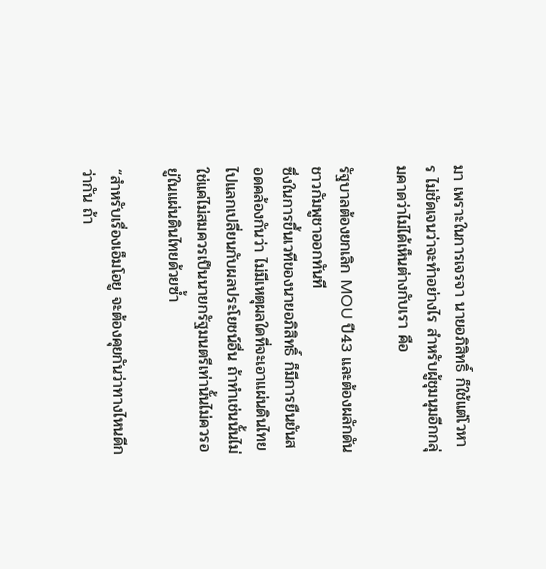มา เพราะในการเจรจา นายอภิสิทธิ์ ก็ใช้แต่โวหาร ไม่ชัดเจนว่าจะทำอย่างไร สำหรับผู้ชุมนุมอีกกลุ่มคาดว่าไม่ได้เห็นต่างกับเรา คือ

รัฐบาลต้องยกเลิก MOU ปี43 และต้องผลักดันชาวกัมพูชาออกทันที
ซึ่งในการขึ้นเวทีของนายอภิสิทธิ์ ก็มีการยืนยันสอดคล้องกันว่า ไม่มีเหตุผลใดที่จะเอาแผ่นดินไทยไปแลกเปลี่ยนกับผลประโยชน์อื่น ถ้าทำเช่นนั้นไม่ใช่แค่ไม่สมควรเป็นนายกรัฐมนตรีเท่านั้นไม่ควรอยู่ในแผ่นดินไทยด้วยซ้ำ

“สำหรับเรื่องเอ็มโอยู จะต้องคุยกันว่าทางไหนดีกว่ากัน ถ้า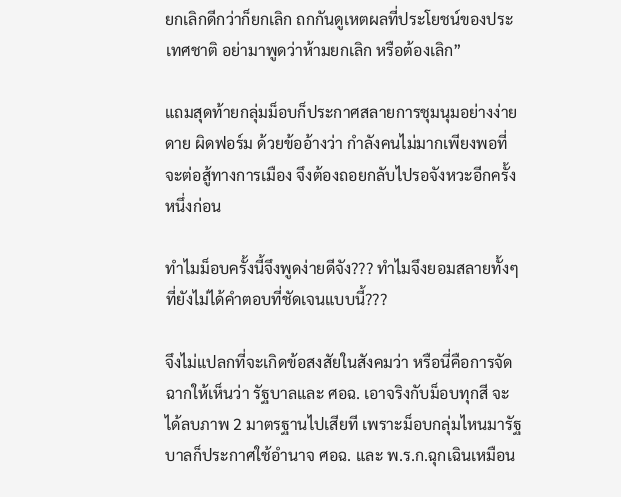ยกเลิกดีกว่าก็ยกเลิก ถกกันดูเหตผลที่ประโยชน์ของประเทศชาติ อย่ามาพูดว่าห้ามยกเลิก หรือต้องเลิก”

แถมสุดท้ายกลุ่มม็อบก็ประกาศสลายการชุมนุมอย่างง่ายดาย ผิดฟอร์ม ด้วยข้ออ้างว่า กำลังคนไม่มากเพียงพอที่จะต่อสู้ทางการเมือง จึงต้องถอยกลับไปรอจังหวะอีกครั้งหนึ่งก่อน

ทำไมม็อบครั้งนี้จึงพูดง่ายดีจัง??? ทำไมจึงยอมสลายทั้งๆ ที่ยังไม่ได้คำตอบที่ชัดเจนแบบนี้???

จึงไม่แปลกที่จะเกิดข้อสงสัยในสังคมว่า หรือนี่คือการจัดฉากให้เห็นว่า รัฐบาลและ ศอฉ. เอาจริงกับม็อบทุกสี จะได้ลบภาพ 2 มาตรฐานไปเสียที เพราะม็อบกลุ่มไหนมารัฐบาลก็ประกาศใช้อำนาจ ศอฉ. และ พ.ร.ก.ฉุกเฉินเหมือน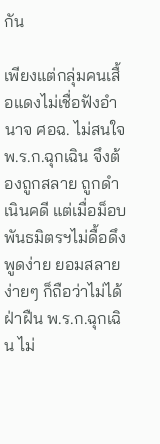กัน

เพียงแต่กลุ่มคนเสื้อแดงไม่เชื่อฟังอำนาจ ศอฉ. ไม่สนใจ พ.ร.ก.ฉุกเฉิน จึงต้องถูกสลาย ถูกดำเนินคดี แต่เมื่อม็อบพันธมิตรฯไม่ดื้อดึง พูดง่าย ยอมสลายง่ายๆ ก็ถือว่าไม่ได้ฝ่าฝืน พ.ร.ก.ฉุกเฉิน ไม่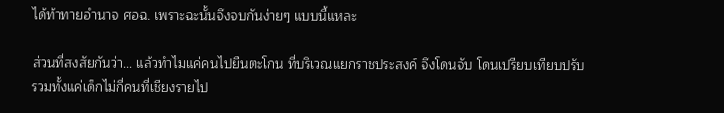ได้ท้าทายอำนาจ ศอฉ. เพราะฉะนั้นจึงจบกันง่ายๆ แบบนี้แหละ

ส่วนที่สงสัยกันว่า... แล้วทำไมแค่คนไปยืนตะโกน ที่บริเวณแยกราชประสงค์ จึงโดนจับ โดนเปรียบเทียบปรับ รวมทั้งแค่เด็กไม่กี่คนที่เชียงรายไป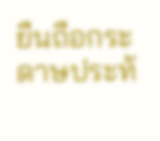ยืนถือกระดาษประท้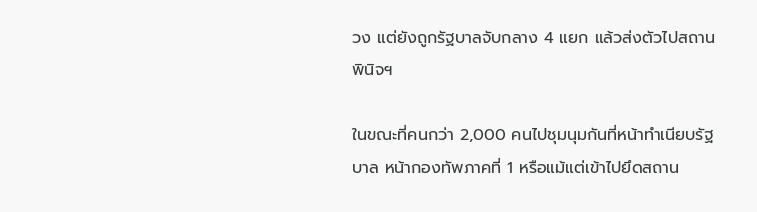วง แต่ยังถูกรัฐบาลจับกลาง 4 แยก แล้วส่งตัวไปสถานพินิจฯ

ในขณะที่คนกว่า 2,000 คนไปชุมนุมกันที่หน้าทำเนียบรัฐบาล หน้ากองทัพภาคที่ 1 หรือแม้แต่เข้าไปยึดสถาน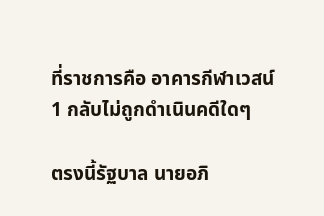ที่ราชการคือ อาคารกีฬาเวสน์ 1 กลับไม่ถูกดำเนินคดีใดๆ

ตรงนี้รัฐบาล นายอภิ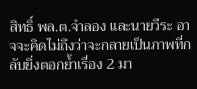สิทธิ์ พล.ต.จำลอง และนายวีระ อาจจะคิดไม่ถึงว่าจะกลายเป็นภาพที่กลับยิ่งตอกย้ำเรื่อง 2 มา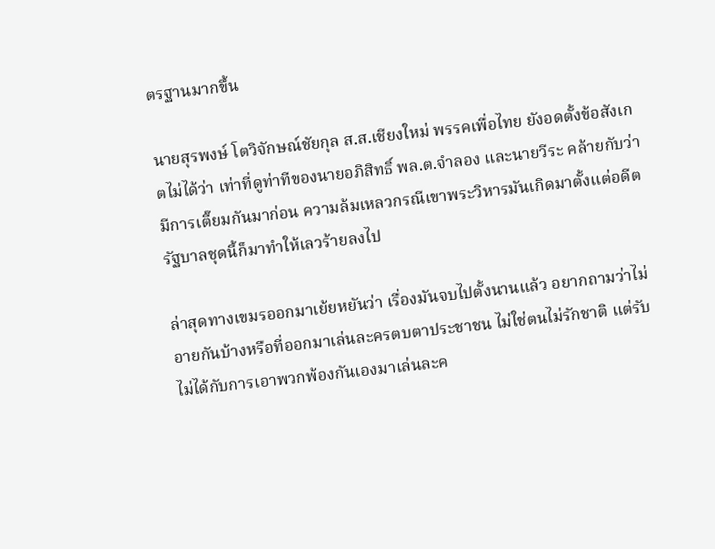ตรฐานมากขึ้น

นายสุรพงษ์ โตวิจักษณ์ชัยกุล ส.ส.เชียงใหม่ พรรคเพื่อไทย ยังอดตั้งข้อสังเกตไม่ได้ว่า เท่าที่ดูท่าทีของนายอภิสิทธิ์ พล.ต.จำลอง และนายวีระ คล้ายกับว่ามีการเตี๊ยมกันมาก่อน ความล้มเหลวกรณีเขาพระวิหารมันเกิดมาตั้งแต่อดีต รัฐบาลชุดนี้ก็มาทำให้เลวร้ายลงไป

ล่าสุดทางเขมรออกมาเย้ยหยันว่า เรื่องมันจบไปตั้งนานแล้ว อยากถามว่าไม่อายกันบ้างหรือที่ออกมาเล่นละครตบตาประชาชน ไม่ใช่ตนไม่รักชาติ แต่รับไม่ได้กับการเอาพวกพ้องกันเองมาเล่นละค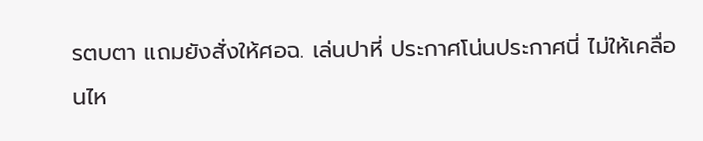รตบตา แถมยังสั่งให้ศอฉ. เล่นปาหี่ ประกาศโน่นประกาศนี่ ไม่ให้เคลื่อนไห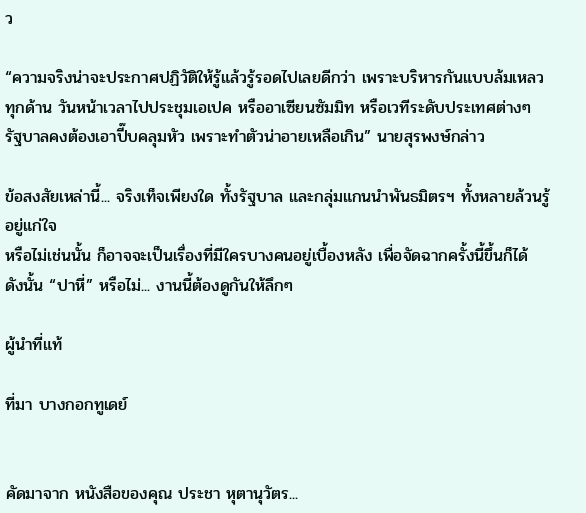ว

“ความจริงน่าจะประกาศปฏิวัติให้รู้แล้วรู้รอดไปเลยดีกว่า เพราะบริหารกันแบบล้มเหลวทุกด้าน วันหน้าเวลาไปประชุมเอเปค หรืออาเซียนซัมมิท หรือเวทีระดับประเทศต่างๆ รัฐบาลคงต้องเอาปี๊บคลุมหัว เพราะทำตัวน่าอายเหลือเกิน” นายสุรพงษ์กล่าว

ข้อสงสัยเหล่านี้... จริงเท็จเพียงใด ทั้งรัฐบาล และกลุ่มแกนนำพันธมิตรฯ ทั้งหลายล้วนรู้อยู่แก่ใจ
หรือไม่เช่นนั้น ก็อาจจะเป็นเรื่องที่มีใครบางคนอยู่เบื้องหลัง เพื่อจัดฉากครั้งนี้ขึ้นก็ได้
ดังนั้น “ปาหี่” หรือไม่... งานนี้ต้องดูกันให้ลึกๆ

ผู้นำที่แท้

ที่มา บางกอกทูเดย์


คัดมาจาก หนังสือของคุณ ประชา หุตานุวัตร...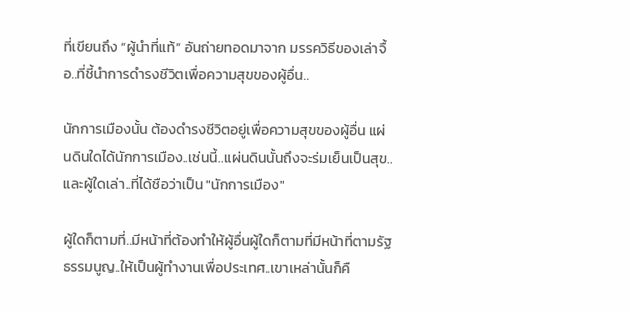ที่เขียนถึง “ผู้นำที่แท้” อันถ่ายทอดมาจาก มรรควิธีของเล่าจื้อ..ที่ชี้นำการดำรงชีวิตเพื่อความสุขของผู้อื่น..

นักการเมืองนั้น ต้องดำรงชีวิตอยู่เพื่อความสุขของผู้อื่น แผ่นดินใดได้นักการเมือง..เช่นนี้..แผ่นดินนั้นถึงจะร่มเย็นเป็นสุข..และผู้ใดเล่า..ที่ได้ชือว่าเป็น "นักการเมือง"

ผู้ใดก็ตามที่..มีหน้าที่ต้องทำให้ผู้อื่นผู้ใดก็ตามที่มีหน้าที่ตามรัฐธรรมนูญ..ให้เป็นผู้ทำงานเพื่อประเทศ..เขาเหล่านั้นก็คื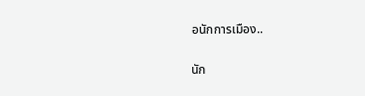อนักการเมือง..

นัก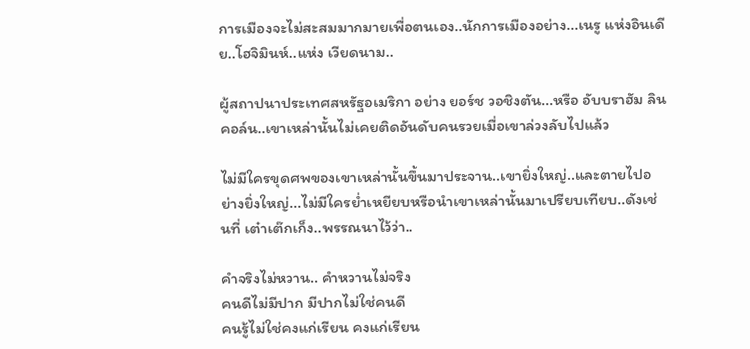การเมืองจะไม่สะสมมากมายเพื่อตนเอง..นักการเมืองอย่าง...เนรู แห่งอินเดีย..โฮจิมินห์..แห่ง เวียดนาม..

ผู้สถาปนาประเทศสหรัฐอเมริกา อย่าง ยอร์ช วอชิงตัน...หรือ อับบราฮัม ลินคอล์น..เขาเหล่านั้นไม่เคยติดอันดับคนรวยเมื่อเขาล่วงลับไปแล้ว

ไม่มีใครขุดศพของเขาเหล่านั้นขึ้นมาประจาน..เขายิ่งใหญ่..และตายไปอย่างยิ่งใหญ่...ไม่มีใครย่ำเหยียบหรือนำเขาเหล่านั้นมาเปรียบเทียบ..ดังเช่นที่ เต๋าเต๊กเก็ง..พรรณนาไว้ว่า..

คำจริงไม่หวาน.. คำหวานไม่จริง
คนดีไม่มีปาก มีปากไม่ใช่คนดี
คนรู้ไม่ใช่คงแก่เรียน คงแก่เรียน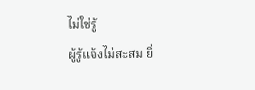ไม่ใช่รู้
ผู้รู้แจ้งไม่สะสม ยิ่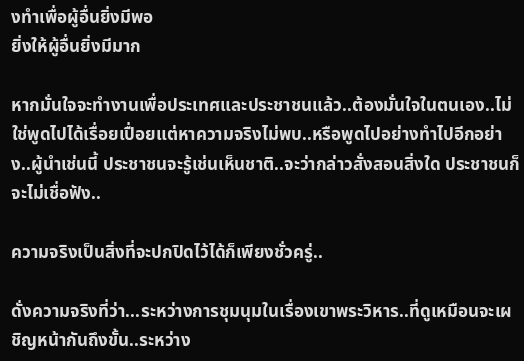งทำเพื่อผู้อื่นยิ่งมีพอ
ยิ่งให้ผู้อื่นยิ่งมีมาก

หากมั่นใจจะทำงานเพื่อประเทศและประชาชนแล้ว..ต้องมั่นใจในตนเอง..ไม่ใช่พูดไปได้เรื่อยเปื่อยแต่หาความจริงไม่พบ..หรือพูดไปอย่างทำไปอีกอย่าง..ผู้นำเช่นนี้ ประชาชนจะรู้เช่นเห็นชาติ..จะว่ากล่าวสั่งสอนสิ่งใด ประชาชนก็จะไม่เชื่อฟัง..

ความจริงเป็นสิ่งที่จะปกปิดไว้ได้ก็เพียงชั่วครู่..

ดั่งความจริงที่ว่า...ระหว่างการชุมนุมในเรื่องเขาพระวิหาร..ที่ดูเหมือนจะเผชิญหน้ากันถึงขั้น..ระหว่าง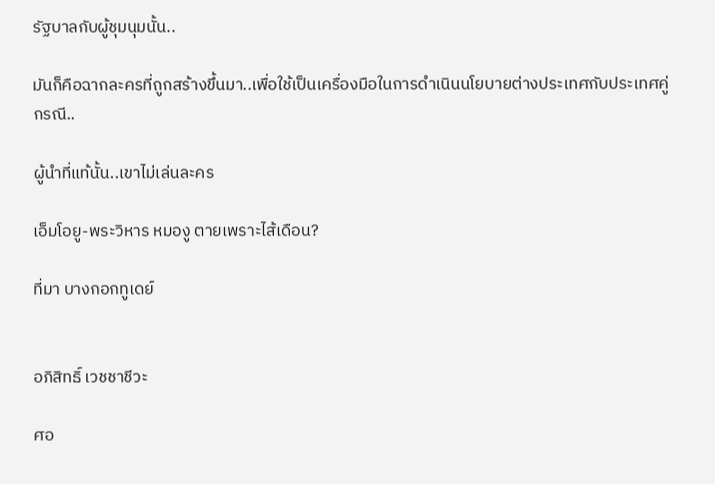รัฐบาลกับผู้ชุมนุมนั้น..

มันก็คือฉากละครที่ถูกสร้างขึ้นมา..เพื่อใช้เป็นเครื่องมือในการดำเนินนโยบายต่างประเทศกับประเทศคู่กรณี..

ผู้นำที่แท้นั้น..เขาไม่เล่นละคร

เอ็มโอยู-พระวิหาร หมองู ตายเพราะไส้เดือน?

ที่มา บางกอกทูเดย์


อภิสิทธิ์ เวชชาชีวะ

ศอ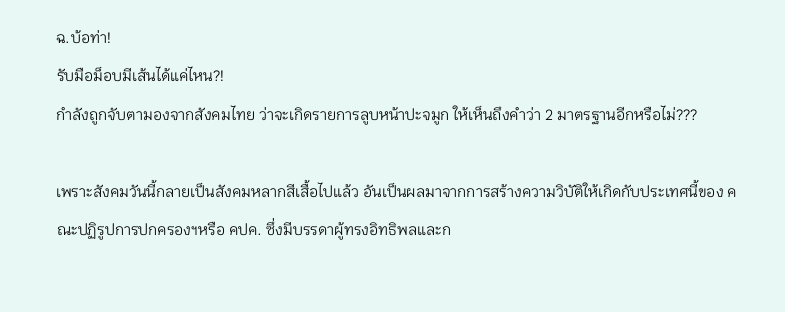ฉ.บ้อท่า!
รับมือม็อบมีเส้นได้แค่ไหน?!
กำลังถูกจับตามองจากสังคมไทย ว่าจะเกิดรายการลูบหน้าปะจมูก ให้เห็นถึงคำว่า 2 มาตรฐานอีกหรือไม่???

เพราะสังคมวันนี้กลายเป็นสังคมหลากสีเสื้อไปแล้ว อันเป็นผลมาจากการสร้างความวิบัติให้เกิดกับประเทศนี้ของ คณะปฏิรูปการปกครองฯหรือ คปค. ซึ่งมีบรรดาผู้ทรงอิทธิพลและก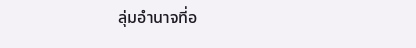ลุ่มอำนาจที่อ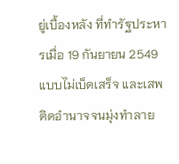ยู่เบื้องหลัง ที่ทำรัฐประหารเมื่อ 19 กันยายน 2549 แบบไม่เบ็ดเสร็จ และเสพติดอำนาจจนมุ่งทำลาย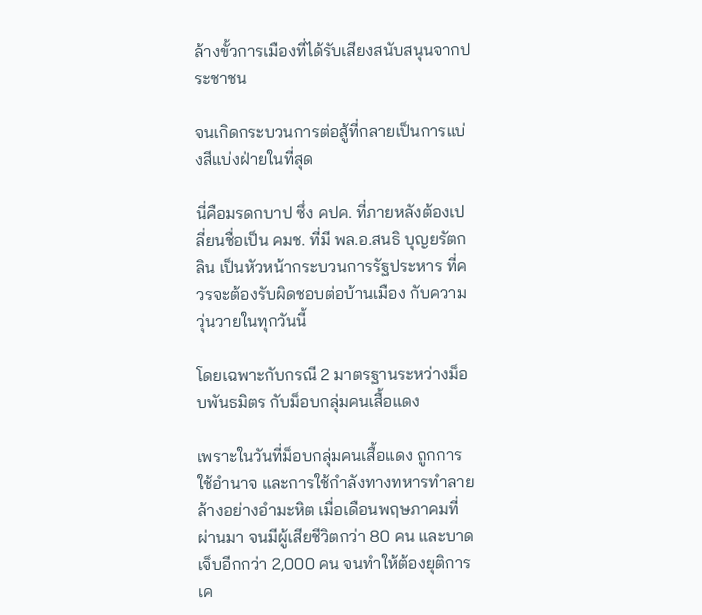ล้างขั้วการเมืองที่ได้รับเสียงสนับสนุนจากประชาชน

จนเกิดกระบวนการต่อสู้ที่กลายเป็นการแบ่งสีแบ่งฝ่ายในที่สุด

นี่คือมรดกบาป ซึ่ง คปค. ที่ภายหลังต้องเปลี่ยนชื่อเป็น คมช. ที่มี พล.อ.สนธิ บุญยรัตกลิน เป็นหัวหน้ากระบวนการรัฐประหาร ที่ควรจะต้องรับผิดชอบต่อบ้านเมือง กับความวุ่นวายในทุกวันนี้

โดยเฉพาะกับกรณี 2 มาตรฐานระหว่างม็อบพันธมิตร กับม็อบกลุ่มคนเสื้อแดง

เพราะในวันที่ม็อบกลุ่มคนเสื้อแดง ถูกการใช้อำนาจ และการใช้กำลังทางทหารทำลายล้างอย่างอำมะหิต เมื่อเดือนพฤษภาคมที่ผ่านมา จนมีผู้เสียชีวิตกว่า 80 คน และบาดเจ็บอีกกว่า 2,000 คน จนทำให้ต้องยุติการเค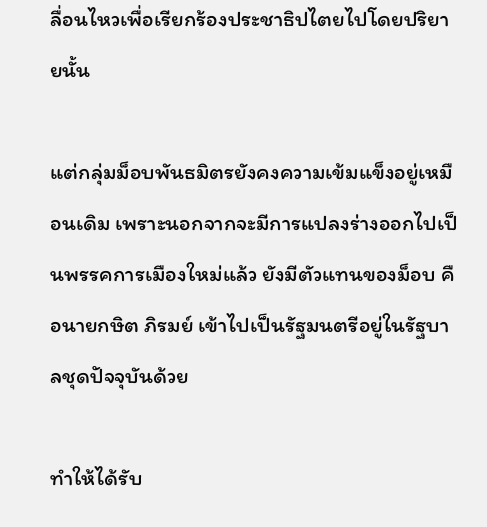ลื่อนไหวเพื่อเรียกร้องประชาธิปไตยไปโดยปริยายนั้น

แต่กลุ่มม็อบพันธมิตรยังคงความเข้มแข็งอยู่เหมือนเดิม เพราะนอกจากจะมีการแปลงร่างออกไปเป็นพรรคการเมืองใหม่แล้ว ยังมีตัวแทนของม็อบ คือนายกษิต ภิรมย์ เข้าไปเป็นรัฐมนตรีอยู่ในรัฐบาลชุดปัจจุบันด้วย

ทำให้ได้รับ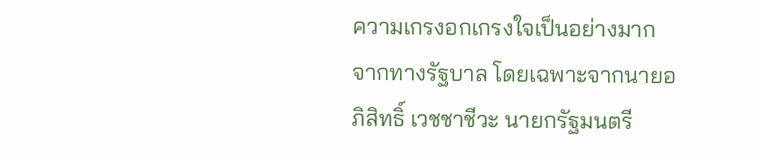ความเกรงอกเกรงใจเป็นอย่างมาก จากทางรัฐบาล โดยเฉพาะจากนายอภิสิทธิ์ เวชชาชีวะ นายกรัฐมนตรี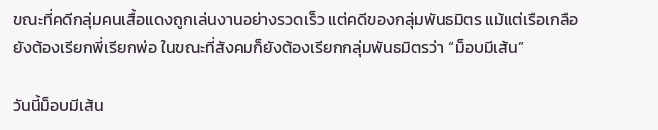ขณะที่คดีกลุ่มคนเสื้อแดงถูกเล่นงานอย่างรวดเร็ว แต่คดีของกลุ่มพันธมิตร แม้แต่เรือเกลือยังต้องเรียกพี่เรียกพ่อ ในขณะที่สังคมก็ยังต้องเรียกกลุ่มพันธมิตรว่า “ม็อบมีเส้น”

วันนี้ม็อบมีเส้น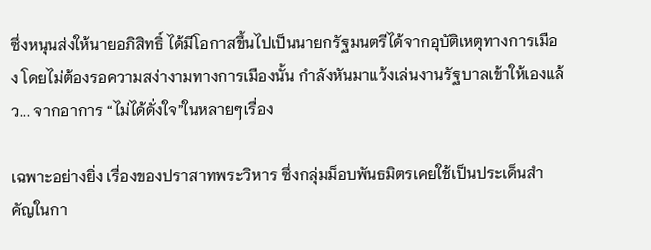ซึ่งหนุนส่งให้นายอภิสิทธิ์ ได้มีโอกาสขึ้นไปเป็นนายกรัฐมนตรีได้จากอุบัติเหตุทางการเมือง โดยไม่ต้องรอความสง่างามทางการเมืองนั้น กำลังหันมาแว้งเล่นงานรัฐบาลเข้าให้เองแล้ว... จากอาการ “ไม่ได้ดั่งใจ”ในหลายๆเรื่อง

เฉพาะอย่างยิ่ง เรื่องของปราสาทพระวิหาร ซึ่งกลุ่มม็อบพันธมิตรเคยใช้เป็นประเด็นสำคัญในกา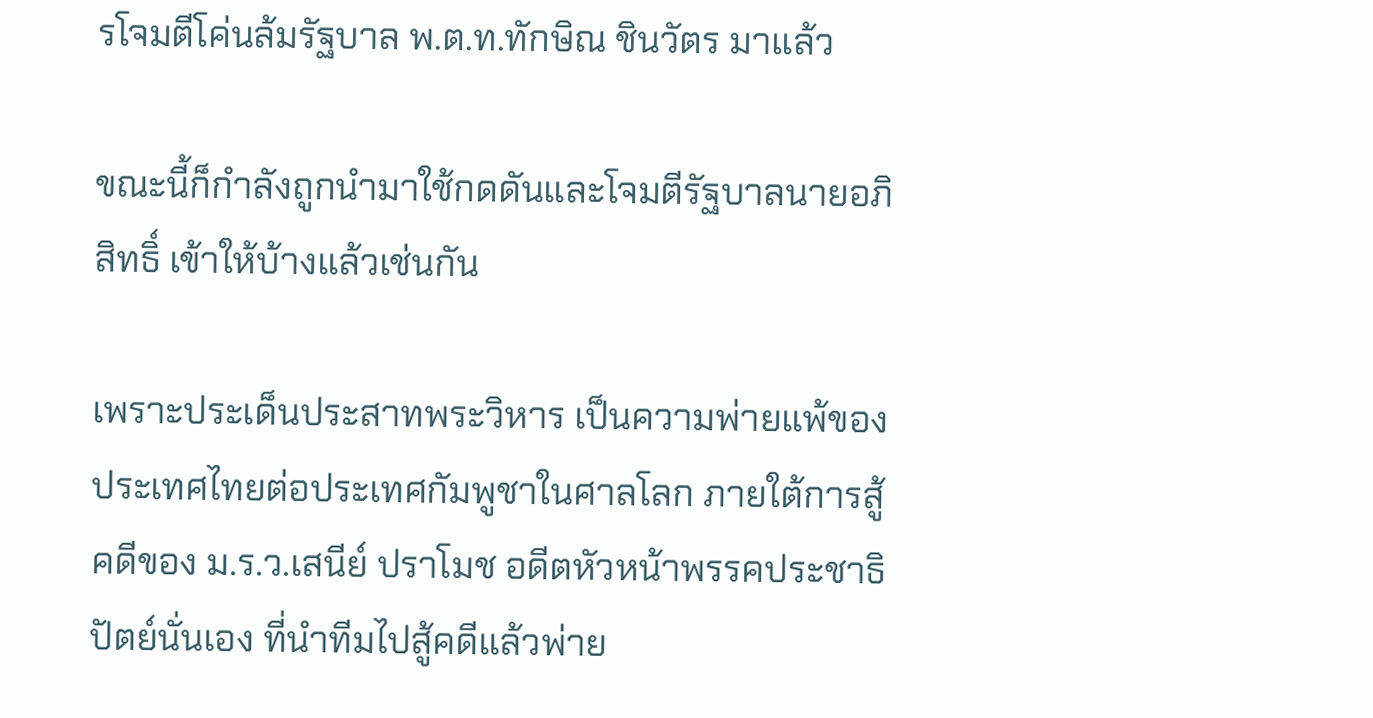รโจมตีโค่นล้มรัฐบาล พ.ต.ท.ทักษิณ ชินวัตร มาแล้ว

ขณะนี้ก็กำลังถูกนำมาใช้กดดันและโจมตีรัฐบาลนายอภิสิทธิ์ เข้าให้บ้างแล้วเช่นกัน

เพราะประเด็นประสาทพระวิหาร เป็นความพ่ายแพ้ของประเทศไทยต่อประเทศกัมพูชาในศาลโลก ภายใต้การสู้คดีของ ม.ร.ว.เสนีย์ ปราโมช อดีตหัวหน้าพรรคประชาธิปัตย์นั่นเอง ที่นำทีมไปสู้คดีแล้วพ่าย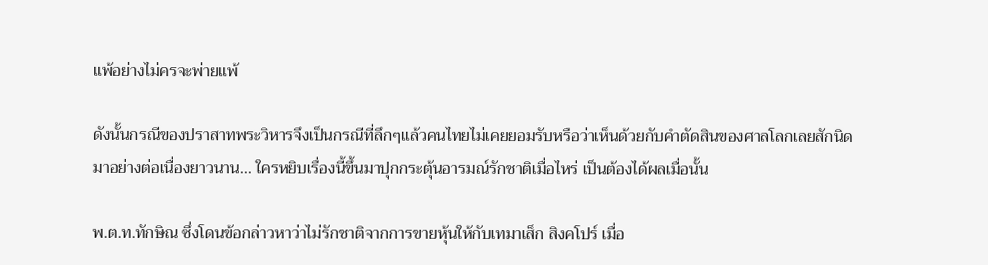แพ้อย่างไม่ครจะพ่ายแพ้

ดังนั้นกรณีของปราสาทพระวิหารจึงเป็นกรณีที่ลึกๆแล้วคนไทยไม่เคยยอมรับหรือว่าเห็นด้วยกับคำตัดสินของศาลโลกเลยสักนิด มาอย่างต่อเนื่องยาวนาน... ใครหยิบเรื่องนี้ขึ้นมาปุกกระตุ้นอารมณ์รักชาติเมื่อไหร่ เป็นต้องได้ผลเมื่อนั้น

พ.ต.ท.ทักษิณ ซึ่งโดนข้อกล่าวหาว่าไม่รักชาติจากการขายหุ้นให้กับเทมาเส็ก สิงคโปร์ เมื่อ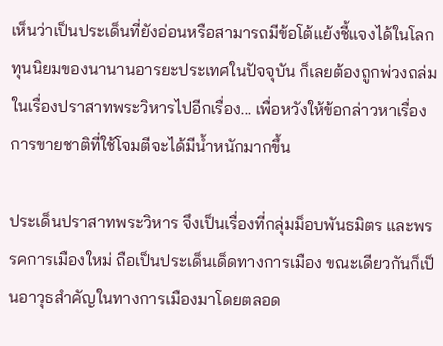เห็นว่าเป็นประเด็นที่ยังอ่อนหรือสามารถมีข้อโต้แย้งชี้แจงได้ในโลกทุนนิยมของนานานอารยะประเทศในปัจจุบัน ก็เลยต้องถูกพ่วงถล่มในเรื่องปราสาทพระวิหารไปอีกเรื่อง... เพื่อหวังให้ข้อกล่าวหาเรื่องการขายชาติที่ใช้โจมตีจะได้มีน้ำหนักมากขึ้น

ประเด็นปราสาทพระวิหาร จึงเป็นเรื่องที่กลุ่มม็อบพันธมิตร และพรรคการเมืองใหม่ ถือเป็นประเด็นเด็ดทางการเมือง ขณะเดียวกันก็เป็นอาวุธสำคัญในทางการเมืองมาโดยตลอด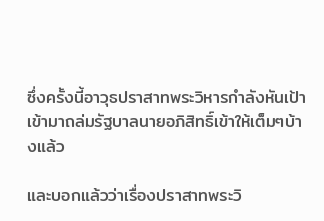ซึ่งครั้งนี้อาวุธปราสาทพระวิหารกำลังหันเป้าเข้ามาถล่มรัฐบาลนายอภิสิทธิ์เข้าให้เต็มๆบ้างแล้ว

และบอกแล้วว่าเรื่องปราสาทพระวิ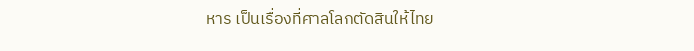หาร เป็นเรื่องที่ศาลโลกตัดสินให้ไทย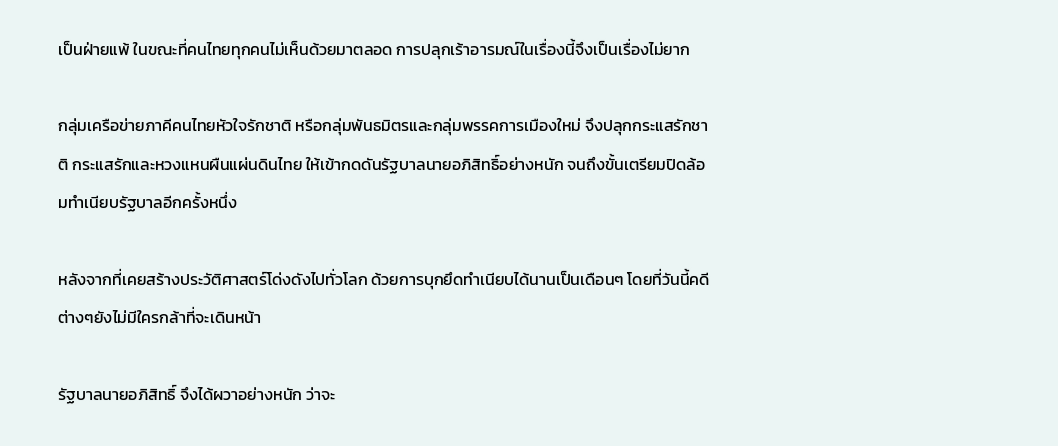เป็นฝ่ายแพ้ ในขณะที่คนไทยทุกคนไม่เห็นด้วยมาตลอด การปลุกเร้าอารมณ์ในเรื่องนี้จึงเป็นเรื่องไม่ยาก

กลุ่มเครือข่ายภาคีคนไทยหัวใจรักชาติ หรือกลุ่มพันธมิตรและกลุ่มพรรคการเมืองใหม่ จึงปลุกกระแสรักชาติ กระแสรักและหวงแหนผืนแผ่นดินไทย ให้เข้ากดดันรัฐบาลนายอภิสิทธิ์อย่างหนัก จนถึงขั้นเตรียมปิดล้อมทำเนียบรัฐบาลอีกครั้งหนึ่ง

หลังจากที่เคยสร้างประวัติศาสตร์โด่งดังไปทั่วโลก ด้วยการบุกยึดทำเนียบได้นานเป็นเดือนๆ โดยที่วันนี้คดีต่างๆยังไม่มีใครกล้าที่จะเดินหน้า

รัฐบาลนายอภิสิทธิ์ จึงได้ผวาอย่างหนัก ว่าจะ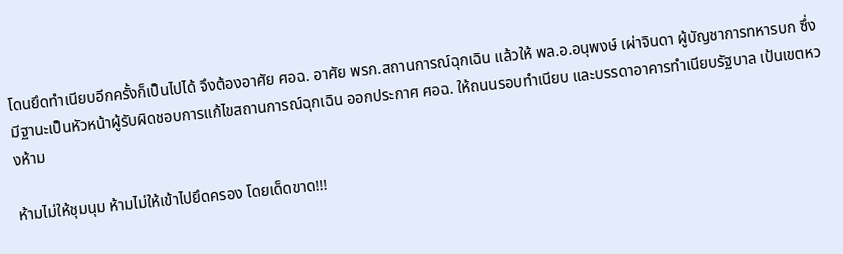โดนยึดทำเนียบอีกครั้งก็เป็นไปได้ จึงต้องอาศัย ศอฉ. อาศัย พรก.สถานการณ์ฉุกเฉิน แล้วให้ พล.อ.อนุพงษ์ เผ่าจินดา ผู้บัญชาการทหารบก ซึ่งมีฐานะเป็นหัวหน้าผู้รับผิดชอบการแก้ไขสถานการณ์ฉุกเฉิน ออกประกาศ ศอฉ. ให้ถนนรอบทำเนียบ และบรรดาอาคารทำเนียบรัฐบาล เป้นเขตหวงห้าม

ห้ามไม่ให้ชุมนุม ห้ามไม่ให้เข้าไปยึดครอง โดยเด็ดขาด!!!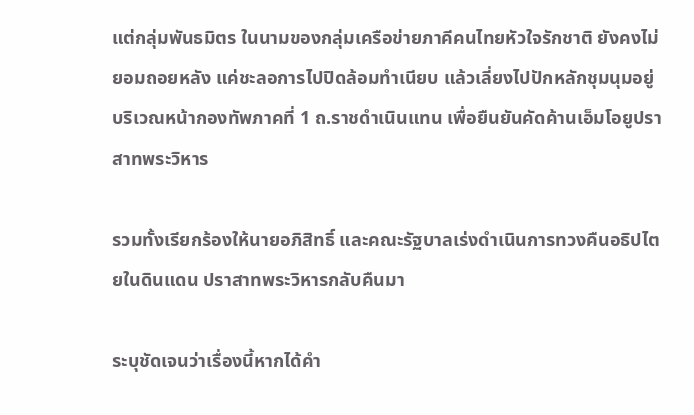แต่กลุ่มพันธมิตร ในนามของกลุ่มเครือข่ายภาคีคนไทยหัวใจรักชาติ ยังคงไม่ยอมถอยหลัง แค่ชะลอการไปปิดล้อมทำเนียบ แล้วเลี่ยงไปปักหลักชุมนุมอยู่บริเวณหน้ากองทัพภาคที่ 1 ถ.ราชดำเนินแทน เพื่อยืนยันคัดค้านเอ็มโอยูปราสาทพระวิหาร

รวมทั้งเรียกร้องให้นายอภิสิทธิ์ และคณะรัฐบาลเร่งดำเนินการทวงคืนอธิปไตยในดินแดน ปราสาทพระวิหารกลับคืนมา

ระบุชัดเจนว่าเรื่องนี้หากได้คำ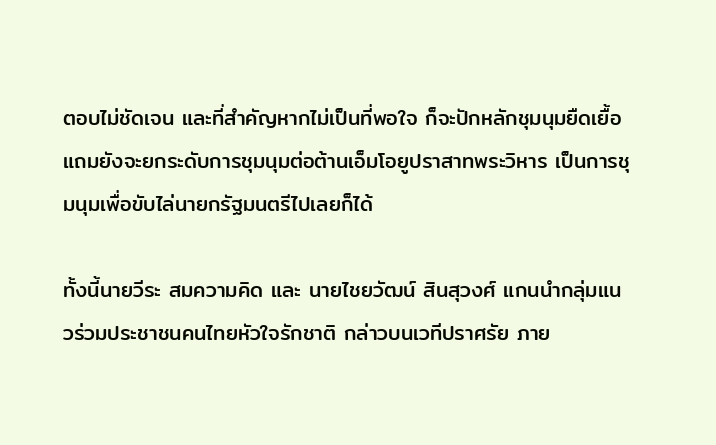ตอบไม่ชัดเจน และที่สำคัญหากไม่เป็นที่พอใจ ก็จะปักหลักชุมนุมยืดเยื้อ แถมยังจะยกระดับการชุมนุมต่อต้านเอ็มโอยูปราสาทพระวิหาร เป็นการชุมนุมเพื่อขับไล่นายกรัฐมนตรีไปเลยก็ได้

ทั้งนี้นายวีระ สมความคิด และ นายไชยวัฒน์ สินสุวงศ์ แกนนำกลุ่มแนวร่วมประชาชนคนไทยหัวใจรักชาติ กล่าวบนเวทีปราศรัย ภาย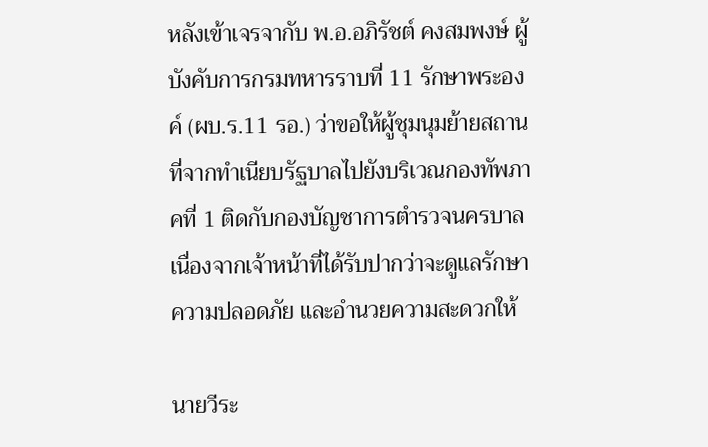หลังเข้าเจรจากับ พ.อ.อภิรัชต์ คงสมพงษ์ ผู้บังคับการกรมทหารราบที่ 11 รักษาพระองค์ (ผบ.ร.11 รอ.) ว่าขอให้ผู้ชุมนุมย้ายสถานที่จากทำเนียบรัฐบาลไปยังบริเวณกองทัพภาคที่ 1 ติดกับกองบัญชาการตำรวจนครบาล เนื่องจากเจ้าหน้าที่ได้รับปากว่าจะดูแลรักษาความปลอดภัย และอำนวยความสะดวกให้

นายวีระ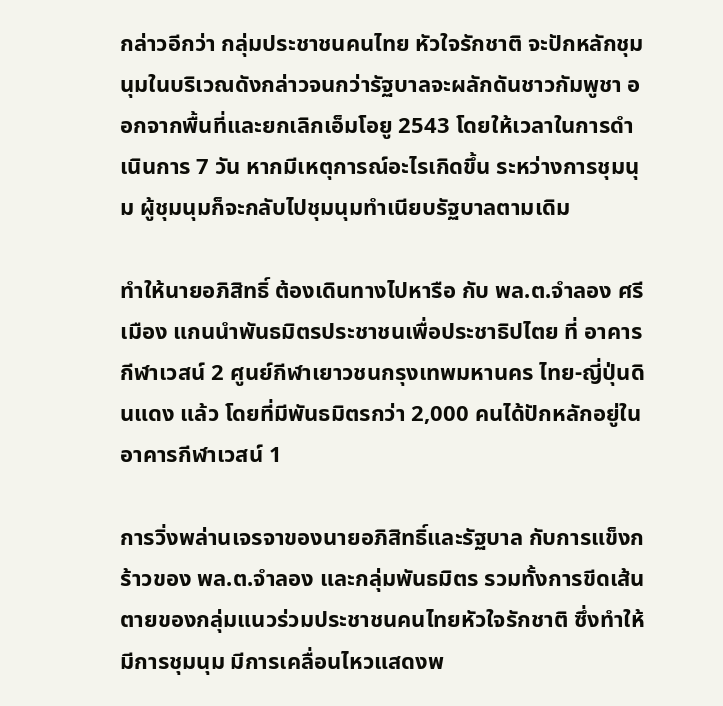กล่าวอีกว่า กลุ่มประชาชนคนไทย หัวใจรักชาติ จะปักหลักชุมนุมในบริเวณดังกล่าวจนกว่ารัฐบาลจะผลักดันชาวกัมพูชา ออกจากพื้นที่และยกเลิกเอ็มโอยู 2543 โดยให้เวลาในการดำเนินการ 7 วัน หากมีเหตุการณ์อะไรเกิดขึ้น ระหว่างการชุมนุม ผู้ชุมนุมก็จะกลับไปชุมนุมทำเนียบรัฐบาลตามเดิม

ทำให้นายอภิสิทธิ์ ต้องเดินทางไปหารือ กับ พล.ต.จำลอง ศรีเมือง แกนนำพันธมิตรประชาชนเพื่อประชาธิปไตย ที่ อาคารกีฬาเวสน์ 2 ศูนย์กีฬาเยาวชนกรุงเทพมหานคร ไทย-ญี่ปุ่นดินแดง แล้ว โดยที่มีพันธมิตรกว่า 2,000 คนได้ปักหลักอยู่ในอาคารกีฬาเวสน์ 1

การวิ่งพล่านเจรจาของนายอภิสิทธิ์และรัฐบาล กับการแข็งกร้าวของ พล.ต.จำลอง และกลุ่มพันธมิตร รวมทั้งการขีดเส้นตายของกลุ่มแนวร่วมประชาชนคนไทยหัวใจรักชาติ ซึ่งทำให้มีการชุมนุม มีการเคลื่อนไหวแสดงพ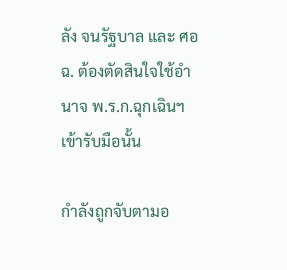ลัง จนรัฐบาล และ ศอฉ. ต้องตัดสินใจใช้อำนาจ พ.ร.ก.ฉุกเฉินฯเข้ารับมือนั้น

กำลังถูกจับตามอ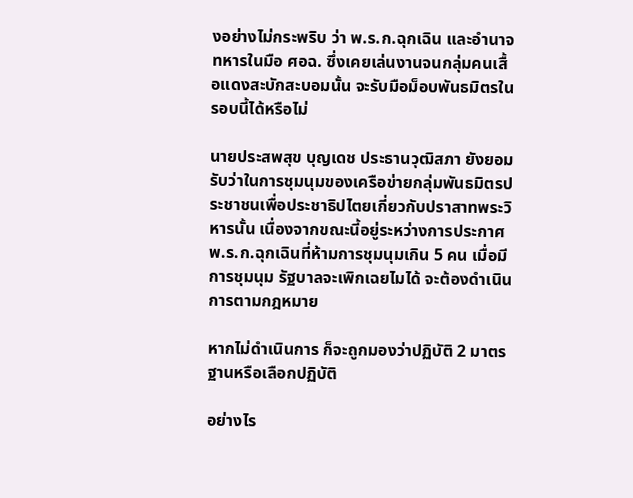งอย่างไม่กระพริบ ว่า พ.ร.ก.ฉุกเฉิน และอำนาจทหารในมือ ศอฉ. ซึ่งเคยเล่นงานจนกลุ่มคนเสื้อแดงสะบักสะบอมนั้น จะรับมือม็อบพันธมิตรในรอบนี้ได้หรือไม่

นายประสพสุข บุญเดช ประธานวุฒิสภา ยังยอมรับว่าในการชุมนุมของเครือข่ายกลุ่มพันธมิตรประชาชนเพื่อประชาธิปไตยเกี่ยวกับปราสาทพระวิหารนั้น เนื่องจากขณะนี้อยู่ระหว่างการประกาศ พ.ร.ก.ฉุกเฉินที่ห้ามการชุมนุมเกิน 5 คน เมื่อมีการชุมนุม รัฐบาลจะเพิกเฉยไมได้ จะต้องดำเนินการตามกฎหมาย

หากไม่ดำเนินการ ก็จะถูกมองว่าปฏิบัติ 2 มาตรฐานหรือเลือกปฏิบัติ

อย่างไร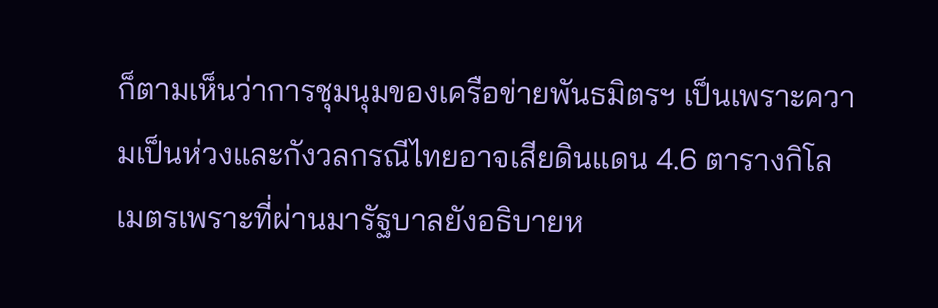ก็ตามเห็นว่าการชุมนุมของเครือข่ายพันธมิตรฯ เป็นเพราะความเป็นห่วงและกังวลกรณีไทยอาจเสียดินแดน 4.6 ตารางกิโลเมตรเพราะที่ผ่านมารัฐบาลยังอธิบายห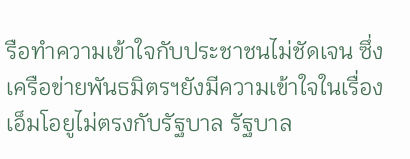รือทำความเข้าใจกับประชาชนไม่ชัดเจน ซึ่งเครือข่ายพันธมิตรฯยังมีความเข้าใจในเรื่องเอ็มโอยูไม่ตรงกับรัฐบาล รัฐบาล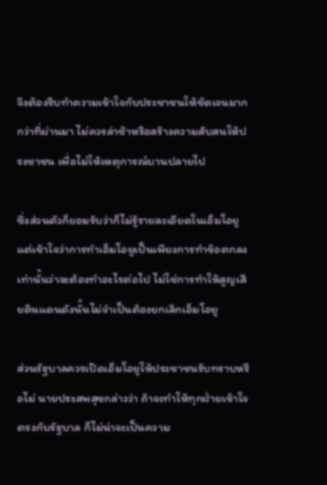จึงต้องรีบทำความเข้าใจกับประชาชนให้ชัดเจนมากกว่าที่ผ่านมา ไม่ควรล่าช้าหรือสร้างความสับสนให้ประชาชน เพื่อไม่ให้เหตุการณ์บานปลายไป

ซึ่งส่วนตัวก็ยอมรับว่าก็ไม่รู้รายละเอียดในเอ็มโอยู แต่เข้าใจว่าการทำเอ็มโอยูเป็นเพียงการทำข้อตกลงเท่านั้นว่าจะต้องทำอะไรต่อไป ไม่ใช่การทำให้สูญเสียดินแดนดังนั้นไม่จำเป็นต้องยกเลิกเอ็มโอยู

ส่วนรัฐบาลควรเปิดเอ็มโอยูให้ประชาชนรับทราบหรือไม่ นายประสพสุขกล่าวว่า ถ้าจะทำให้ทุกฝ่ายเข้าใจตรงกับรัฐบาล ก็ไม่น่าจะเป็นความ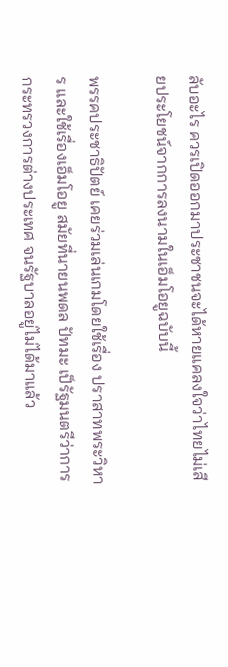ลับอะไร ควรเปิดออกมาประชาชนจะได้หายแคลงใจว่าไทยไม่เสียประโยชน์จากการลงนามในเอ็มโอยูฉบับนี้

พรรคประชาธิปัตย์ เคยร่วมเล่นเกมโดยใช้เรื่อง ปราสาทพระวิหาร และใช้เรื่องเอ็มโอยู สมัยที่นายนพดล ปัทมะ เป็รัฐมนตรีว่าการกระทรวงการต่างประเทศ จนรัฐบาลอยู่ไม่ได้มาแล้ว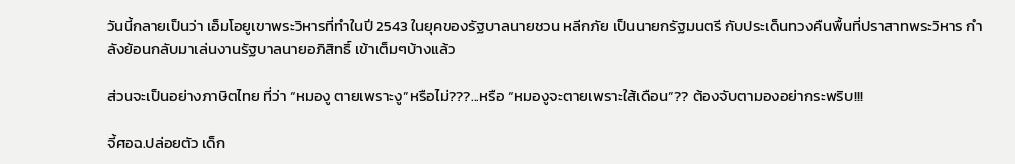วันนี้กลายเป็นว่า เอ็มโอยูเขาพระวิหารที่ทำในปี 2543 ในยุคของรัฐบาลนายชวน หลีกภัย เป็นนายกรัฐมนตรี กับประเด็นทวงคืนพื้นที่ปราสาทพระวิหาร กำลังย้อนกลับมาเล่นงานรัฐบาลนายอภิสิทธิ์ เข้าเต็มๆบ้างแล้ว

ส่วนจะเป็นอย่างภาษิตไทย ที่ว่า “หมองู ตายเพราะงู”หรือไม่???...หรือ “หมองูจะตายเพราะใส้เดือน”?? ต้องจับตามองอย่ากระพริบ!!!

จี้ศอฉ.ปล่อยตัว เด็ก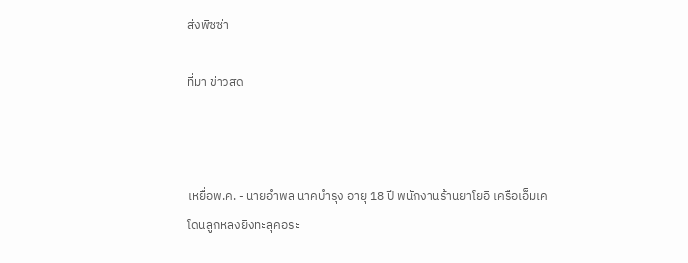ส่งพิซซ่า

ที่มา ข่าวสด



เหยื่อพ.ค. - นายอำพล นาคบำรุง อายุ 18 ปี พนักงานร้านยาโยอิ เครือเอ็มเค
โดนลูกหลงยิงทะลุคอระ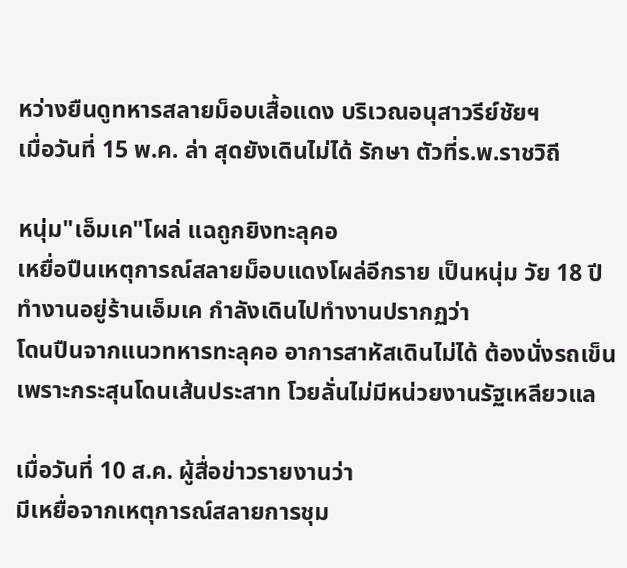หว่างยืนดูทหารสลายม็อบเสื้อแดง บริเวณอนุสาวรีย์ชัยฯ
เมื่อวันที่ 15 พ.ค. ล่า สุดยังเดินไม่ได้ รักษา ตัวที่ร.พ.ราชวิถี

หนุ่ม"เอ็มเค"โผล่ แฉถูกยิงทะลุคอ
เหยื่อปืนเหตุการณ์สลายม็อบแดงโผล่อีกราย เป็นหนุ่ม วัย 18 ปี
ทำงานอยู่ร้านเอ็มเค กำลังเดินไปทำงานปรากฏว่า
โดนปืนจากแนวทหารทะลุคอ อาการสาหัสเดินไม่ได้ ต้องนั่งรถเข็น
เพราะกระสุนโดนเส้นประสาท โวยลั่นไม่มีหน่วยงานรัฐเหลียวแล

เมื่อวันที่ 10 ส.ค. ผู้สื่อข่าวรายงานว่า
มีเหยื่อจากเหตุการณ์สลายการชุม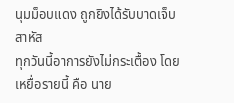นุมม็อบแดง ถูกยิงได้รับบาดเจ็บสาหัส
ทุกวันนี้อาการยังไม่กระเตื้อง โดยเหยื่อรายนี้ คือ นาย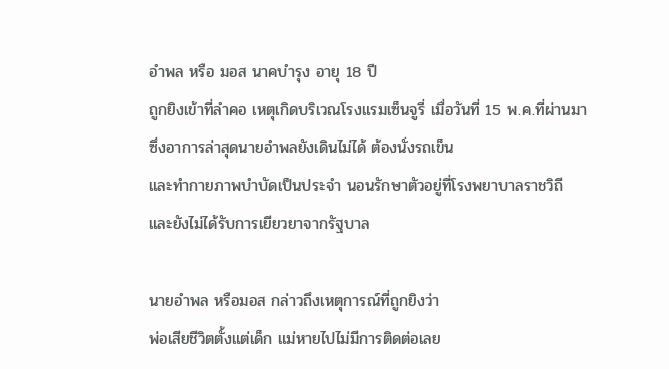อำพล หรือ มอส นาคบำรุง อายุ 18 ปี
ถูกยิงเข้าที่ลำคอ เหตุเกิดบริเวณโรงแรมเซ็นจูรี่ เมื่อวันที่ 15 พ.ค.ที่ผ่านมา
ซึ่งอาการล่าสุดนายอำพลยังเดินไม่ได้ ต้องนั่งรถเข็น
และทำกายภาพบำบัดเป็นประจำ นอนรักษาตัวอยู่ที่โรงพยาบาลราชวิถี
และยังไม่ได้รับการเยียวยาจากรัฐบาล

นายอำพล หรือมอส กล่าวถึงเหตุการณ์ที่ถูกยิงว่า
พ่อเสียชีวิตตั้งแต่เด็ก แม่หายไปไม่มีการติดต่อเลย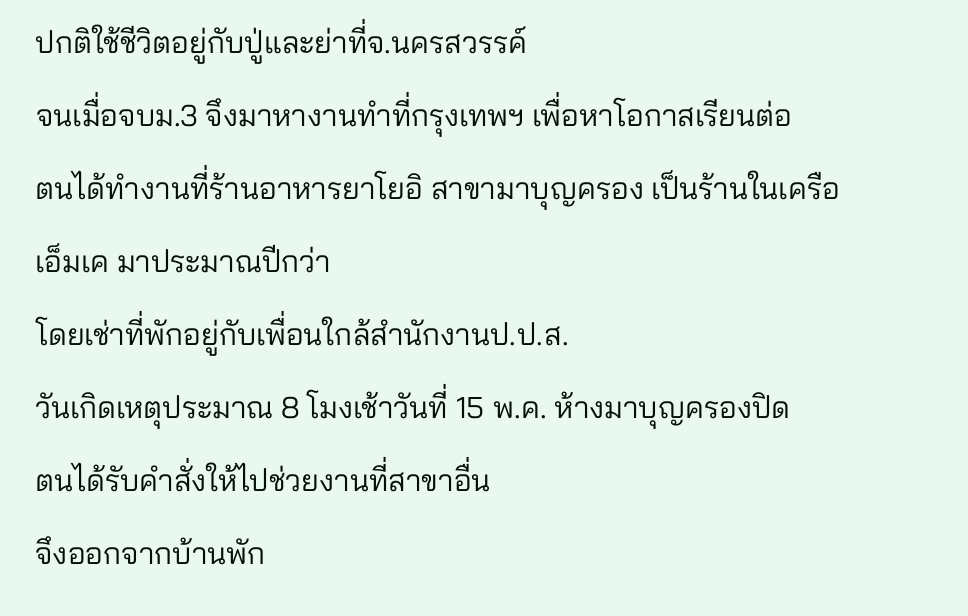ปกติใช้ชีวิตอยู่กับปู่และย่าที่จ.นครสวรรค์
จนเมื่อจบม.3 จึงมาหางานทำที่กรุงเทพฯ เพื่อหาโอกาสเรียนต่อ
ตนได้ทำงานที่ร้านอาหารยาโยอิ สาขามาบุญครอง เป็นร้านในเครือเอ็มเค มาประมาณปีกว่า
โดยเช่าที่พักอยู่กับเพื่อนใกล้สำนักงานป.ป.ส.
วันเกิดเหตุประมาณ 8 โมงเช้าวันที่ 15 พ.ค. ห้างมาบุญครองปิด
ตนได้รับคำสั่งให้ไปช่วยงานที่สาขาอื่น
จึงออกจากบ้านพัก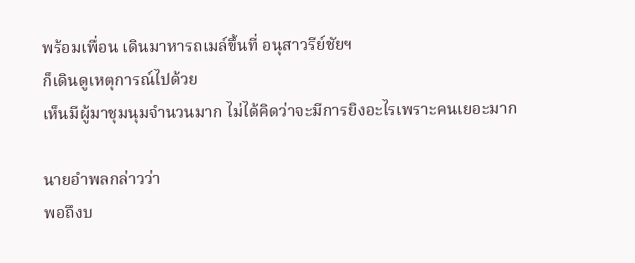พร้อมเพื่อน เดินมาหารถเมล์ขึ้นที่ อนุสาวรีย์ชัยฯ
ก็เดินดูเหตุการณ์ไปด้วย
เห็นมีผู้มาชุมนุมจำนวนมาก ไม่ได้คิดว่าจะมีการยิงอะไรเพราะคนเยอะมาก

นายอำพลกล่าวว่า
พอถึงบ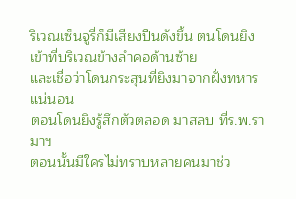ริเวณเซ็นจูรี่ก็มีเสียงปืนดังขึ้น ตนโดนยิงเข้าที่บริเวณข้างลำคอด้านซ้าย
และเชื่อว่าโดนกระสุนที่ยิงมาจากฝั่งทหารแน่นอน
ตอนโดนยิงรู้สึกตัวตลอด มาสลบ ที่ร.พ.รามาฯ
ตอนนั้นมีใครไม่ทราบหลายคนมาช่ว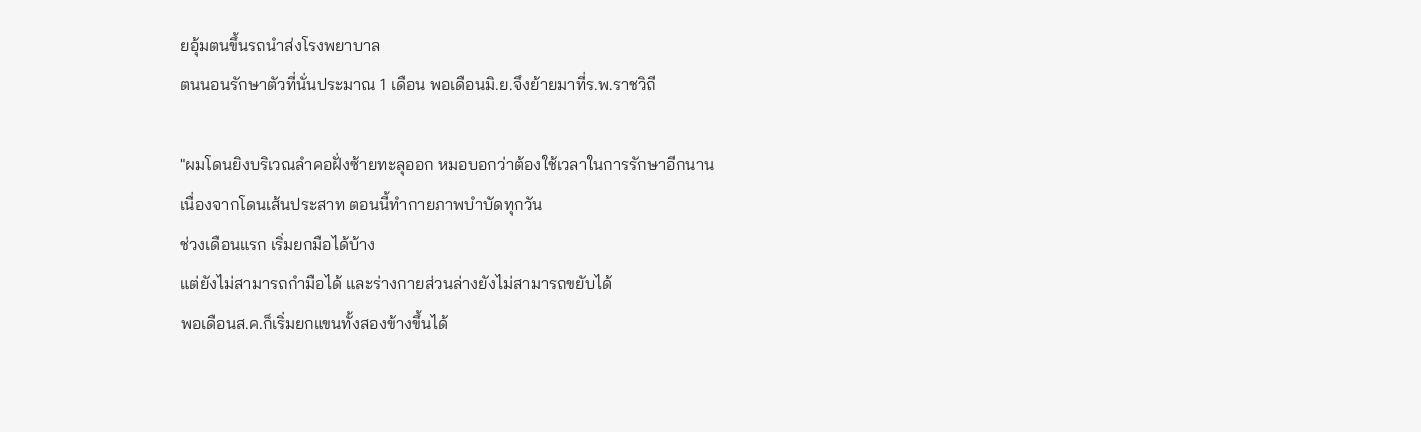ยอุ้มตนขึ้นรถนำส่งโรงพยาบาล
ตนนอนรักษาตัวที่นั่นประมาณ 1 เดือน พอเดือนมิ.ย.จึงย้ายมาที่ร.พ.ราชวิถี

"ผมโดนยิงบริเวณลำคอฝั่งซ้ายทะลุออก หมอบอกว่าต้องใช้เวลาในการรักษาอีกนาน
เนื่องจากโดนเส้นประสาท ตอนนี้ทำกายภาพบำบัดทุกวัน
ช่วงเดือนแรก เริ่มยกมือได้บ้าง
แต่ยังไม่สามารถกำมือได้ และร่างกายส่วนล่างยังไม่สามารถขยับได้
พอเดือนส.ค.ก็เริ่มยกแขนทั้งสองข้างขึ้นได้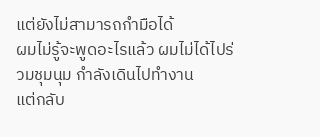แต่ยังไม่สามารถกำมือได้
ผมไม่รู้จะพูดอะไรแล้ว ผมไม่ได้ไปร่วมชุมนุม กำลังเดินไปทำงาน
แต่กลับ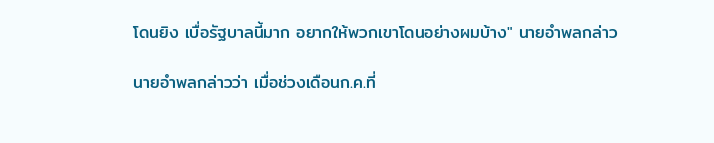โดนยิง เบื่อรัฐบาลนี้มาก อยากให้พวกเขาโดนอย่างผมบ้าง" นายอำพลกล่าว

นายอำพลกล่าวว่า เมื่อช่วงเดือนก.ค.ที่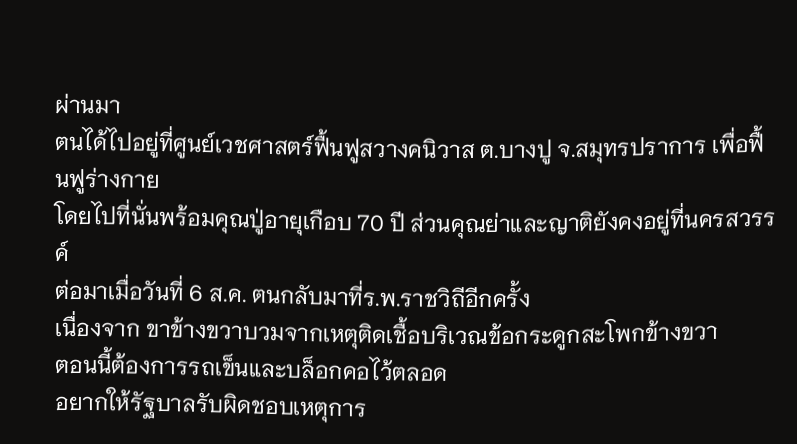ผ่านมา
ตนได้ไปอยู่ที่ศูนย์เวชศาสตร์ฟื้นฟูสวางคนิวาส ต.บางปู จ.สมุทรปราการ เพื่อฟื้นฟูร่างกาย
โดยไปที่นั่นพร้อมคุณปู่อายุเกือบ 70 ปี ส่วนคุณย่าและญาติยังคงอยู่ที่นครสวรรค์
ต่อมาเมื่อวันที่ 6 ส.ค. ตนกลับมาที่ร.พ.ราชวิถีอีกครั้ง
เนื่องจาก ขาข้างขวาบวมจากเหตุติดเชื้อบริเวณข้อกระดูกสะโพกข้างขวา
ตอนนี้ต้องการรถเข็นและบล็อกคอไว้ตลอด
อยากให้รัฐบาลรับผิดชอบเหตุการ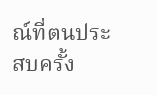ณ์ที่ตนประสบครั้ง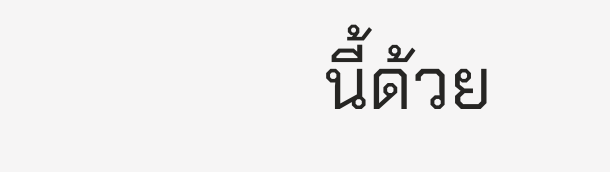นี้ด้วย